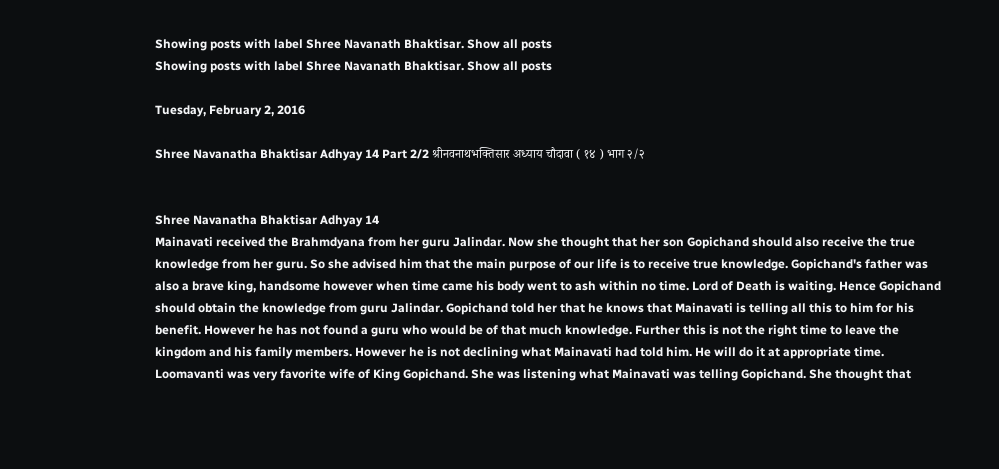Showing posts with label Shree Navanath Bhaktisar. Show all posts
Showing posts with label Shree Navanath Bhaktisar. Show all posts

Tuesday, February 2, 2016

Shree Navanatha Bhaktisar Adhyay 14 Part 2/2 श्रीनवनाथभक्तिसार अध्याय चौदावा ( १४ ) भाग २/२


Shree Navanatha Bhaktisar Adhyay 14
Mainavati received the Brahmdyana from her guru Jalindar. Now she thought that her son Gopichand should also receive the true knowledge from her guru. So she advised him that the main purpose of our life is to receive true knowledge. Gopichand's father was also a brave king, handsome however when time came his body went to ash within no time. Lord of Death is waiting. Hence Gopichand should obtain the knowledge from guru Jalindar. Gopichand told her that he knows that Mainavati is telling all this to him for his benefit. However he has not found a guru who would be of that much knowledge. Further this is not the right time to leave the kingdom and his family members. However he is not declining what Mainavati had told him. He will do it at appropriate time. Loomavanti was very favorite wife of King Gopichand. She was listening what Mainavati was telling Gopichand. She thought that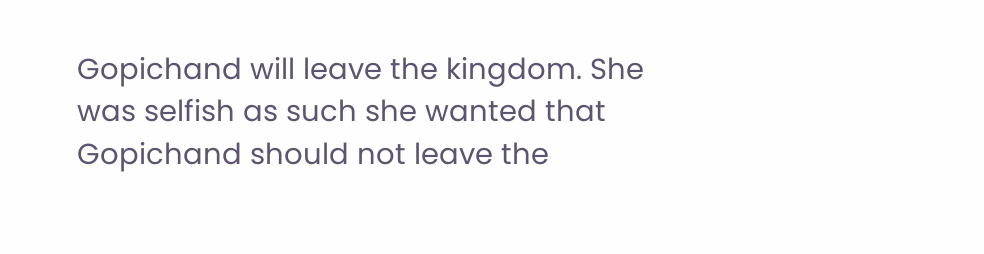Gopichand will leave the kingdom. She was selfish as such she wanted that Gopichand should not leave the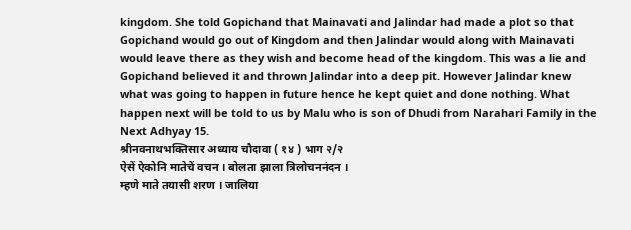kingdom. She told Gopichand that Mainavati and Jalindar had made a plot so that Gopichand would go out of Kingdom and then Jalindar would along with Mainavati would leave there as they wish and become head of the kingdom. This was a lie and Gopichand believed it and thrown Jalindar into a deep pit. However Jalindar knew what was going to happen in future hence he kept quiet and done nothing. What happen next will be told to us by Malu who is son of Dhudi from Narahari Family in the Next Adhyay 15.
श्रीनवनाथभक्तिसार अध्याय चौदावा ( १४ ) भाग २/२
ऐसें ऐकोनि मातेचें वचन । बोलता झाला त्रिलोचननंदन ।
म्हणे माते तयासी शरण । जालिया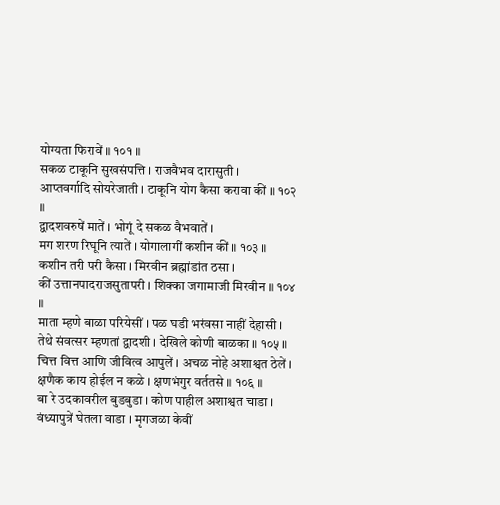योग्यता फिरावें ॥ १०१ ॥
सकळ टाकूनि सुखसंपत्ति । राजवैभव दारासुती ।
आप्तवर्गादि सोयरेजाती । टाकूनि योग कैसा करावा कीं ॥ १०२ ॥
द्वादशवरुषें मातें । भोगूं दे सकळ वैभवातें ।
मग शरण रिघूनि त्यातें । योगालागीं कशीन कीं ॥ १०३ ॥
कशीन तरी परी कैसा । मिरवीन ब्रह्मांडांत ठसा ।
कीं उत्तानपादराजसुतापरी । शिक्का जगामाजी मिरवीन ॥ १०४ ॥
माता म्हणे बाळा परियेसीं । पळ घडी भरंवसा नाहीं देहासी ।
तेथे संवत्सर म्हणतां द्वादशी । देखिले कोणी बाळका ॥ १०५ ॥
चित्त वित्त आणि जीवित्व आपुलें । अचळ नोहे अशाश्वत ठेलें ।
क्षणैक काय होईल न कळे । क्षणभंगुर वर्ततसे ॥ १०६ ॥
बा रे उदकावरील बुडबुडा । कोण पाहील अशाश्वत चाडा ।
वंध्यापुत्रें घेतला वाडा । मृगजळा केवीं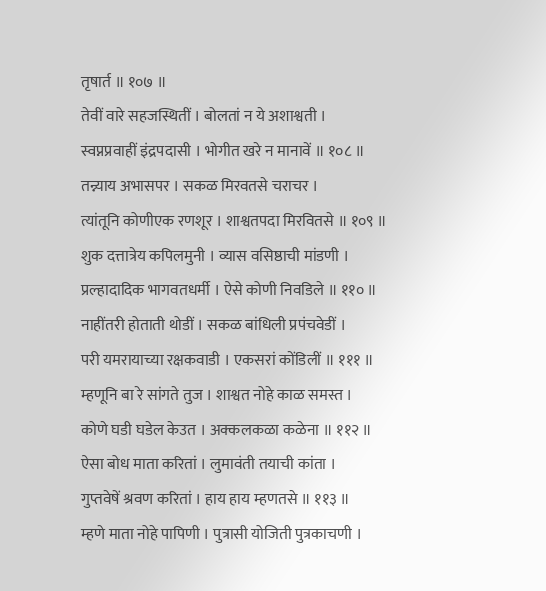तृषार्त ॥ १०७ ॥
तेवीं वारे सहजस्थितीं । बोलतां न ये अशाश्वती ।
स्वप्नप्रवाहीं इंद्रपदासी । भोगीत खरे न मानावें ॥ १०८ ॥
तन्न्याय अभासपर । सकळ मिरवतसे चराचर ।
त्यांतूनि कोणीएक रणशूर । शाश्वतपदा मिरवितसे ॥ १०९ ॥
शुक दत्तात्रेय कपिलमुनी । व्यास वसिष्ठाची मांडणी ।
प्रल्हादादिक भागवतधर्मी । ऐसे कोणी निवडिले ॥ ११० ॥
नाहींतरी होताती थोडीं । सकळ बांधिली प्रपंचवेडीं ।
परी यमरायाच्या रक्षकवाडी । एकसरां कोंडिलीं ॥ १११ ॥
म्हणूनि बा रे सांगते तुज । शाश्वत नोहे काळ समस्त ।
कोणे घडी घडेल केउत । अक्कलकळा कळेना ॥ ११२ ॥
ऐसा बोध माता करितां । लुमावंती तयाची कांता ।
गुप्तवेषें श्रवण करितां । हाय हाय म्हणतसे ॥ ११३ ॥
म्हणे माता नोहे पापिणी । पुत्रासी योजिती पुत्रकाचणी ।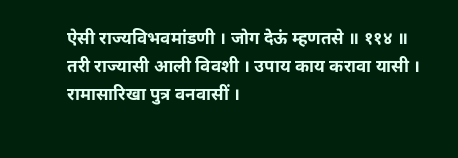ऐसी राज्यविभवमांडणी । जोग देऊं म्हणतसे ॥ ११४ ॥
तरी राज्यासी आली विवशी । उपाय काय करावा यासी ।
रामासारिखा पुत्र वनवासीं ।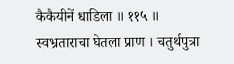कैकैयीनें धाडिला ॥ ११५ ॥
स्वभ्रताराचा घेतला प्राण । चतुर्थपुत्रा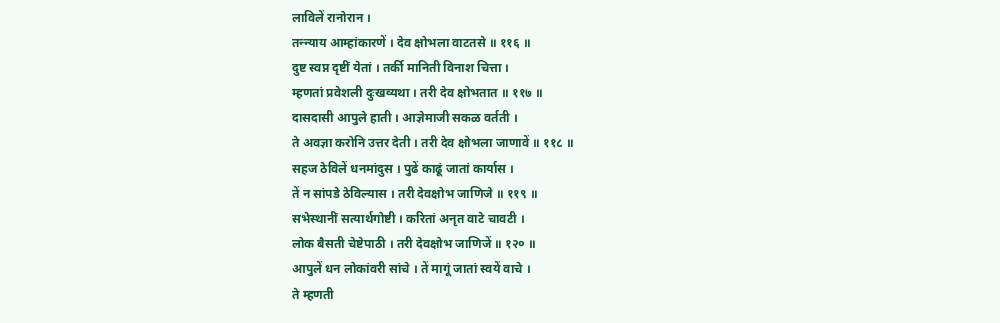लाविलें रानोरान ।
तन्न्याय आम्हांकारणें । देव क्षोभला वाटतसे ॥ ११६ ॥
दुष्ट स्वप्न दृष्टीं येतां । तर्की मानिती विनाश चित्ता ।
म्हणतां प्रवेशली दुःखव्यथा । तरी देव क्षोभतात ॥ ११७ ॥
दासदासी आपुले हाती । आज्ञेमाजी सकळ वर्तती ।
ते अवज्ञा करोनि उत्तर देती । तरी देव क्षोभला जाणावें ॥ ११८ ॥
सहज ठेविलें धनमांदुस । पुढें काढूं जातां कार्यास ।
तें न सांपडे ठेविल्यास । तरी देवक्षोभ जाणिजे ॥ ११९ ॥
सभेस्थानीं सत्यार्थगोष्टी । करितां अनृत वाटे चावटी ।
लोक बैसती चेष्टेपाठी । तरी देवक्षोभ जाणिजें ॥ १२० ॥
आपुलें धन लोकांवरी सांचे । तें मागूं जातां स्वयें वाचे ।
ते म्हणती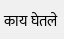काय घेतले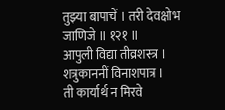तुझ्या बापाचें । तरी देवक्षोभ जाणिजे ॥ १२१ ॥
आपुली विद्या तीव्रशस्त्र । शत्रुकाननीं विनाशपात्र ।
ती कार्यार्थ न मिरवे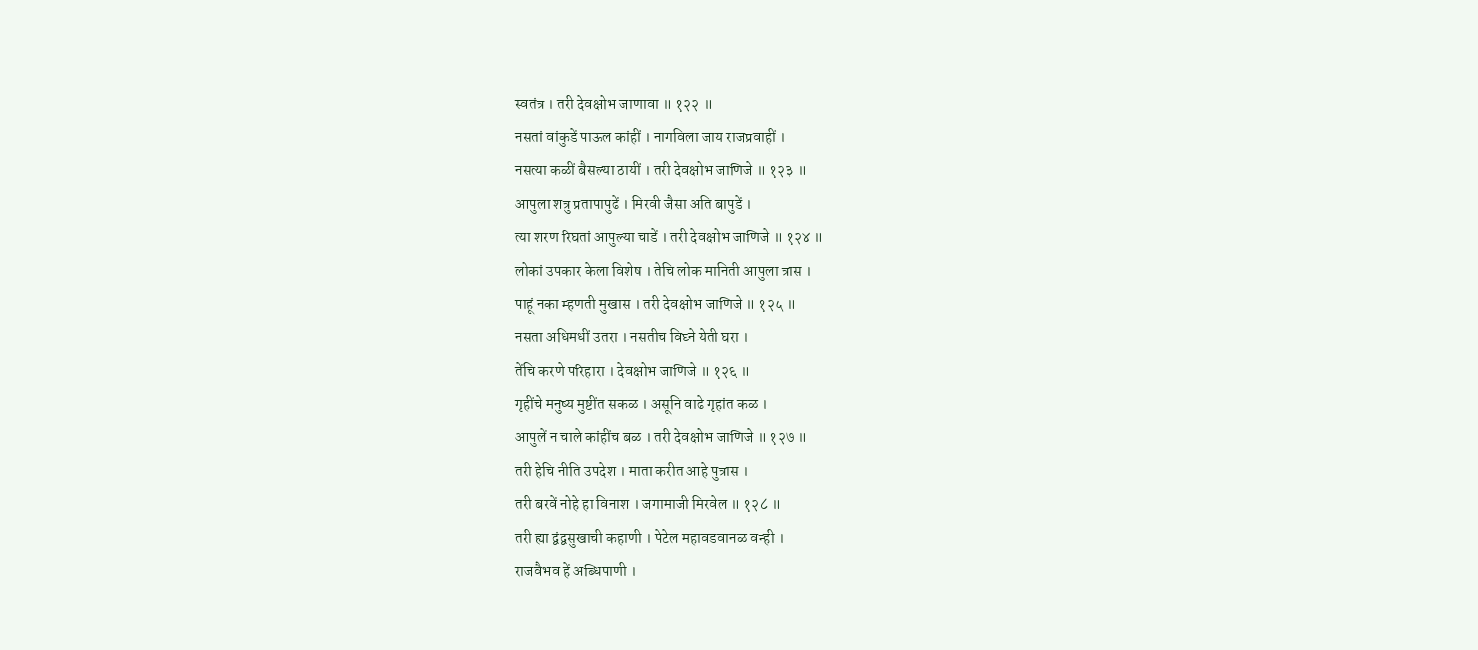स्वतंत्र । तरी देवक्षोभ जाणावा ॥ १२२ ॥
नसतां वांकुडें पाऊल कांहीं । नागविला जाय राजप्रवाहीं ।
नसत्या कळीं बैसल्या ठायीं । तरी देवक्षोभ जाणिजे ॥ १२३ ॥
आपुला शत्रु प्रतापापुढें । मिरवी जैसा अति बापुडें ।
त्या शरण रिघतां आपुल्या चाडें । तरी देवक्षोभ जाणिजे ॥ १२४ ॥
लोकां उपकार केला विशेष । तेचि लोक मानिती आपुला त्रास ।
पाहूं नका म्हणती मुखास । तरी देवक्षोभ जाणिजे ॥ १२५ ॥
नसता अधिमधीं उतरा । नसतीच विघ्ने येती घरा ।
तेंचि करणे परिहारा । देवक्षोभ जाणिजे ॥ १२६ ॥
गृहींचे मनुष्य मुष्टींत सकळ । असूनि वाढे गृहांत कळ ।
आपुलें न चाले कांहींच बळ । तरी देवक्षोभ जाणिजे ॥ १२७ ॥
तरी हेचि नीति उपदेश । माता करीत आहे पुत्रास ।
तरी बरवें नोहे हा विनाश । जगामाजी मिरवेल ॥ १२८ ॥
तरी ह्या द्वंद्वसुखाची कहाणी । पेटेल महावडवानळ वन्ही ।
राजवैभव हें अब्धिपाणी ।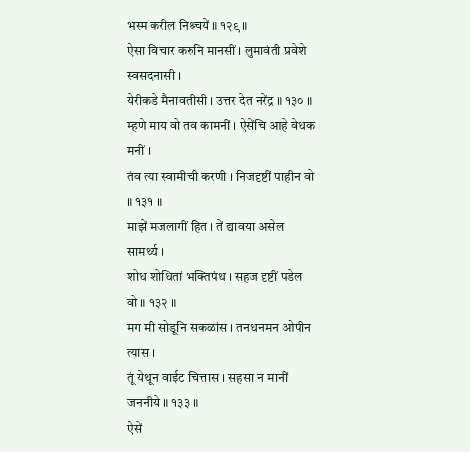भस्म करील निश्र्चयें ॥ १२९ ॥
ऐसा विचार करुनि मानसीं । लुमावंती प्रवेशे स्वसदनासी ।
येरीकडे मैनावतीसी । उत्तर देत नरेंद्र ॥ १३० ॥
म्हणे माय वो तव कामनीं । ऐसेंचि आहे वेधक मनीं ।
तंव त्या स्वामीची करणी । निजदृष्टीं पाहीन वो ॥ १३१ ॥
माझें मजलागीं हित । तें द्यावया असेल सामर्थ्य ।
शोध शोधितां भक्तिपंथ । सहज दृष्टीं पडेल वो ॥ १३२ ॥
मग मी सोडूनि सकळांस । तनधनमन ओपीन त्यास ।
तूं येथून वाईट चित्तास । सहसा न मानीं जननीये ॥ १३३ ॥
ऐसें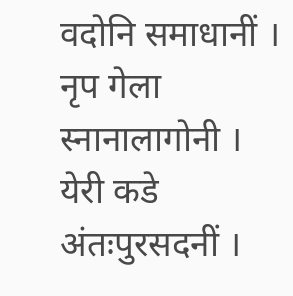वदोनि समाधानीं । नृप गेला स्नानालागोनी ।
येरी कडे अंतःपुरसदनीं ।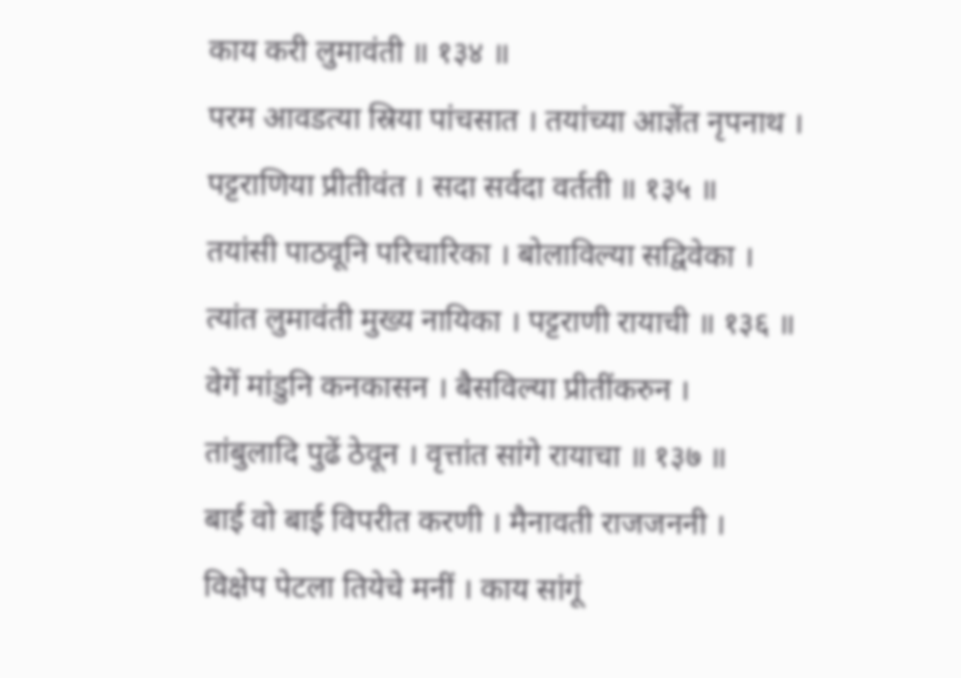काय करी लुमावंती ॥ १३४ ॥
परम आवडत्या स्रिया पांचसात । तयांच्या आज्ञेंत नृपनाथ ।
पट्टराणिया प्रीतीवंत । सदा सर्वदा वर्तती ॥ १३५ ॥
तयांसी पाठवूनि परिचारिका । बोलाविल्या सद्विवेका ।
त्यांत लुमावंती मुख्य नायिका । पट्टराणी रायाची ॥ १३६ ॥
वेगें मांडुनि कनकासन । बैसविल्या प्रीतींकरुन ।
तांबुलादि पुढें ठेवून । वृत्तांत सांगे रायाचा ॥ १३७ ॥
बाई वो बाई विपरीत करणी । मैनावती राजजननी ।
विक्षेप पेटला तियेचे मनीं । काय सांगूं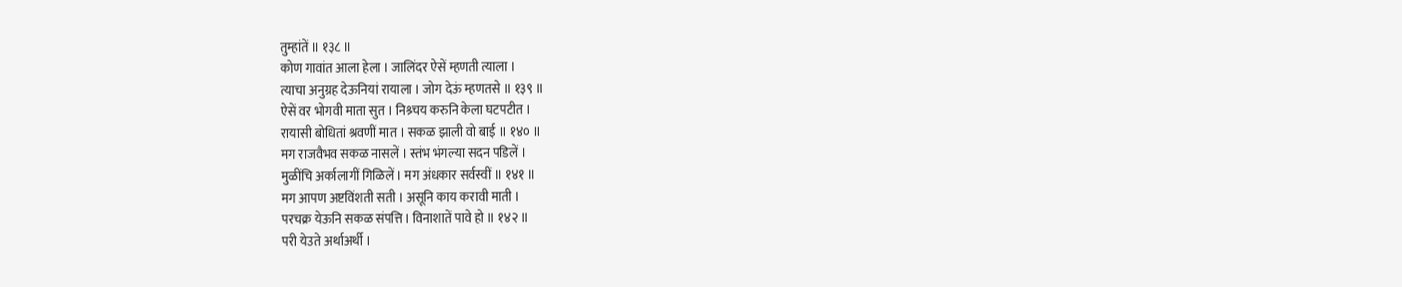तुम्हांतें ॥ १३८ ॥
कोण गावांत आला हेला । जालिंदर ऐसें म्हणती त्याला ।
त्याचा अनुग्रह देऊनियां रायाला । जोग देऊं म्हणतसे ॥ १३९ ॥
ऐसें वर भोगवी माता सुत । निश्र्चय करुनि केला घटपटीत ।
रायासी बोधितां श्रवणीं मात । सकळ झाली वो बाई ॥ १४० ॥
मग राजवैभव सकळ नासलें । स्तंभ भंगल्या सदन पडिलें ।
मुळींचि अर्कालागीं गिळिलें । मग अंधकार सर्वस्वीं ॥ १४१ ॥
मग आपण अष्टविंशती सती । असूनि काय करावी माती ।
परचक्र येऊनि सकळ संपत्ति । विनाशातें पावे हो ॥ १४२ ॥
परी येउते अर्थाअर्थी ।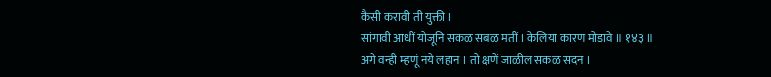कैसी करावी ती युक्ती ।
सांगावी आधीं योजूनि सकळ सबळ मतीं । केलिया कारण मोडावे ॥ १४३ ॥
अगे वन्ही म्हणूं नये लहान । तो क्षणें जाळील सकळ सदन ।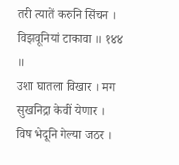तरी त्यातें करुनि सिंचन । विझवूनियां टाकावा ॥ १४४ ॥
उशा घातला विखार । मग सुखनिद्रा केवीं येणार ।
विष भेदूनि गेल्या जठर ।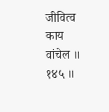जीवित्व काय वांचेल ॥ १४५ ॥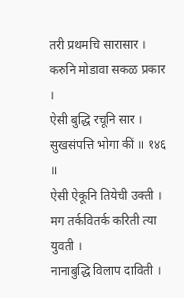तरी प्रथमचि सारासार । करुनि मोडावा सकळ प्रकार ।
ऐसी बुद्धि रचूनि सार । सुखसंपत्ति भोगा कीं ॥ १४६ ॥
ऐसी ऐकूनि तियेची उक्ती । मग तर्कवितर्क करिती त्या युवती ।
नानाबुद्धि विलाप दाविती ।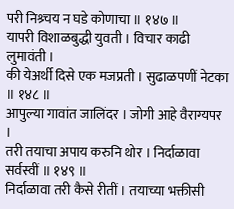परी निश्र्चय न घडे कोणाचा ॥ १४७ ॥
यापरी विशाळबुद्धी युवती । विचार काढी लुमावंती ।
की येअर्थी दिसे एक मजप्रती । सुढाळपणीं नेटका ॥ १४८ ॥
आपुल्या गावांत जालिंदर । जोगी आहे वैराग्यपर ।
तरी तयाचा अपाय करुनि थोर । निर्दाळावा सर्वस्वीं ॥ १४९ ॥
निर्दाळावा तरी कैसे रीतीं । तयाच्या भक्तीसी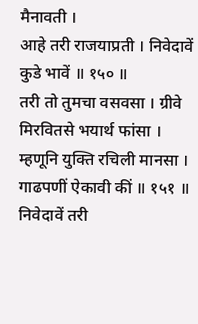मैनावती ।
आहे तरी राजयाप्रती । निवेदावें कुडे भावें ॥ १५० ॥
तरी तो तुमचा वसवसा । ग्रीवे मिरवितसे भयार्थ फांसा ।
म्हणूनि युक्ति रचिली मानसा । गाढपणीं ऐकावी कीं ॥ १५१ ॥
निवेदावें तरी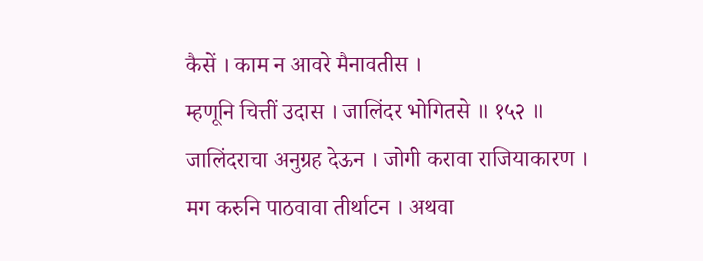कैसें । काम न आवरे मैनावतीस ।
म्हणूनि चित्तीं उदास । जालिंदर भोगितसे ॥ १५२ ॥
जालिंदराचा अनुग्रह देऊन । जोगी करावा राजियाकारण ।
मग करुनि पाठवावा तीर्थाटन । अथवा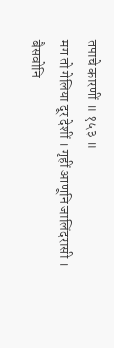तपाचे कारणीं ॥ १५३ ॥
मग तो गेलिया दूर देशीं । गृहीं आणूनि जालिंदरासी ।
बैसवोनि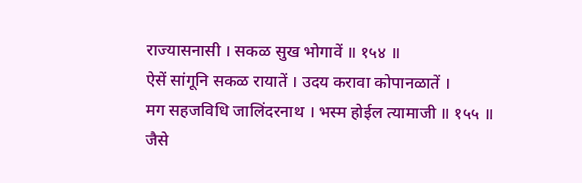राज्यासनासी । सकळ सुख भोगावें ॥ १५४ ॥
ऐसें सांगूनि सकळ रायातें । उदय करावा कोपानळातें ।
मग सहजविधि जालिंदरनाथ । भस्म होईल त्यामाजी ॥ १५५ ॥
जैसे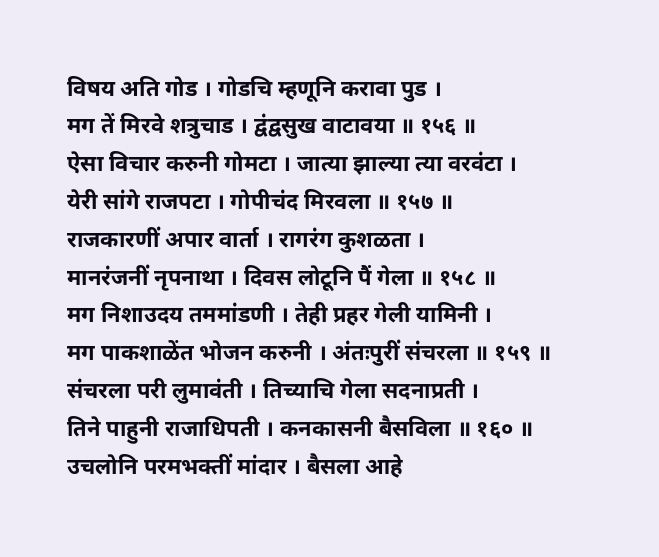विषय अति गोड । गोडचि म्हणूनि करावा पुड ।
मग तें मिरवे शत्रुचाड । द्वंद्वसुख वाटावया ॥ १५६ ॥
ऐसा विचार करुनी गोमटा । जात्या झाल्या त्या वरवंटा ।
येरी सांगे राजपटा । गोपीचंद मिरवला ॥ १५७ ॥
राजकारणीं अपार वार्ता । रागरंग कुशळता ।
मानरंजनीं नृपनाथा । दिवस लोटूनि पैं गेला ॥ १५८ ॥
मग निशाउदय तममांडणी । तेही प्रहर गेली यामिनी ।
मग पाकशाळेंत भोजन करुनी । अंतःपुरीं संचरला ॥ १५९ ॥
संचरला परी लुमावंती । तिच्याचि गेला सदनाप्रती ।
तिने पाहुनी राजाधिपती । कनकासनी बैसविला ॥ १६० ॥
उचलोनि परमभक्तीं मांदार । बैसला आहे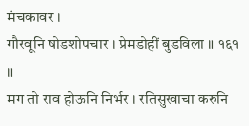मंचकावर ।
गौरवूनि षोडशोपचार । प्रेमडोहीं बुडविला ॥ १६१ ॥
मग तो राव होऊनि निर्भर । रतिसुखाचा करुनि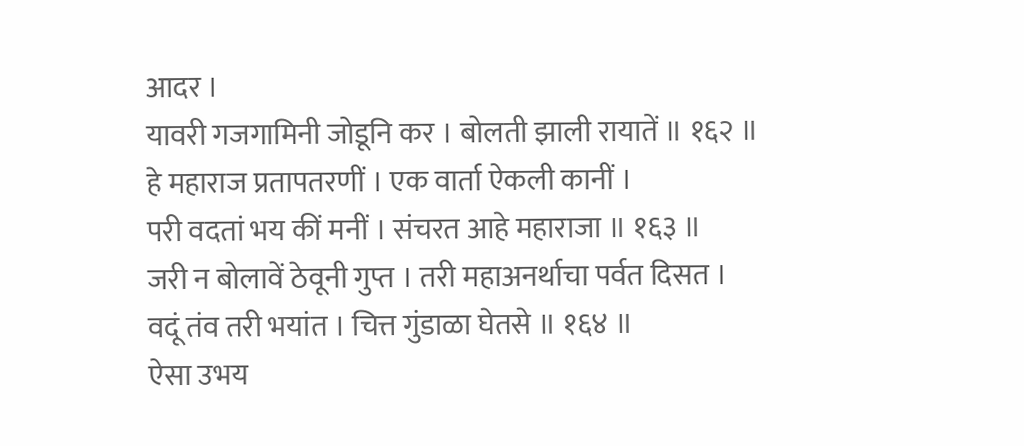आदर ।
यावरी गजगामिनी जोडूनि कर । बोलती झाली रायातें ॥ १६२ ॥
हे महाराज प्रतापतरणीं । एक वार्ता ऐकली कानीं ।
परी वदतां भय कीं मनीं । संचरत आहे महाराजा ॥ १६३ ॥
जरी न बोलावें ठेवूनी गुप्त । तरी महाअनर्थाचा पर्वत दिसत ।
वदूं तंव तरी भयांत । चित्त गुंडाळा घेतसे ॥ १६४ ॥
ऐसा उभय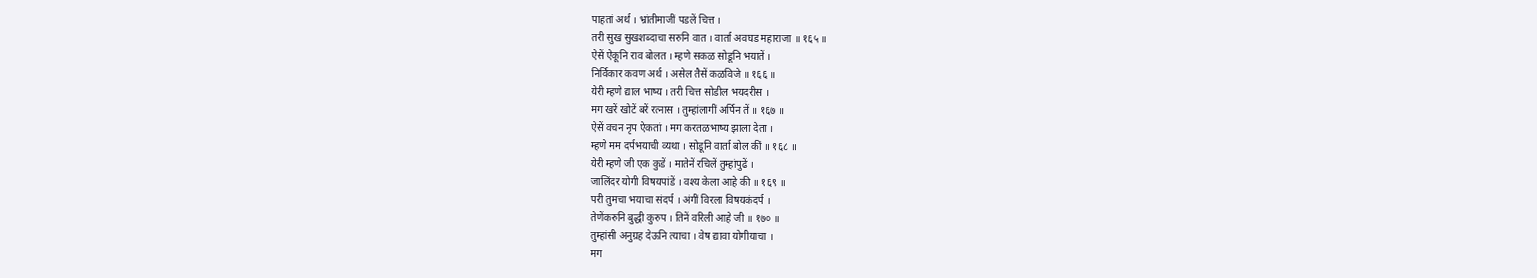पाहतां अर्थ । भ्रांतीमाजीं पडलें चित्त ।
तरी सुख सुखशब्दाचा सरुनि वात । वार्ता अवघड महाराजा ॥ १६५ ॥
ऐसें ऐकूनि राव बोलत । म्हणे सकळ सोडूनि भयातें ।
निर्विकार कवण अर्थ । असेल तैसें कळविजे ॥ १६६ ॥
येरी म्हणे द्याल भाष्य । तरी चित्त सोडील भयदरीस ।
मग खरें खोटें बरें रत्नास । तुम्हांलागीं अर्पिन तें ॥ १६७ ॥
ऐसें वचन नृप ऐकतां । मग करतळभाष्य झाला देता ।
म्हणे मम दर्पभयाची व्यथा । सोडूनि वार्ता बोल कीं ॥ १६८ ॥
येरी म्हणे जी एक कुडें । मातेनें रचिलें तुम्हांपुढें ।
जालिंदर योगी विषयपांडें । वश्य केला आहे की ॥ १६९ ॥
परी तुमचा भयाचा संदर्प । अंगीं विरला विषयकंदर्प ।
तेणेंकरुनि बुद्धी कुरुप । तिनें वरिली आहे जी ॥ १७० ॥
तुम्हांसी अनुग्रह देऊनि त्याचा । वेष द्यावा योगीयाचा ।
मग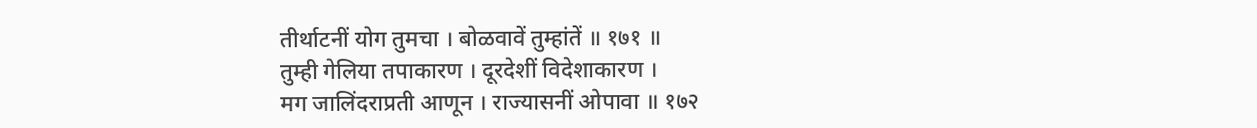तीर्थाटनीं योग तुमचा । बोळवावें तुम्हांतें ॥ १७१ ॥
तुम्ही गेलिया तपाकारण । दूरदेशीं विदेशाकारण ।
मग जालिंदराप्रती आणून । राज्यासनीं ओपावा ॥ १७२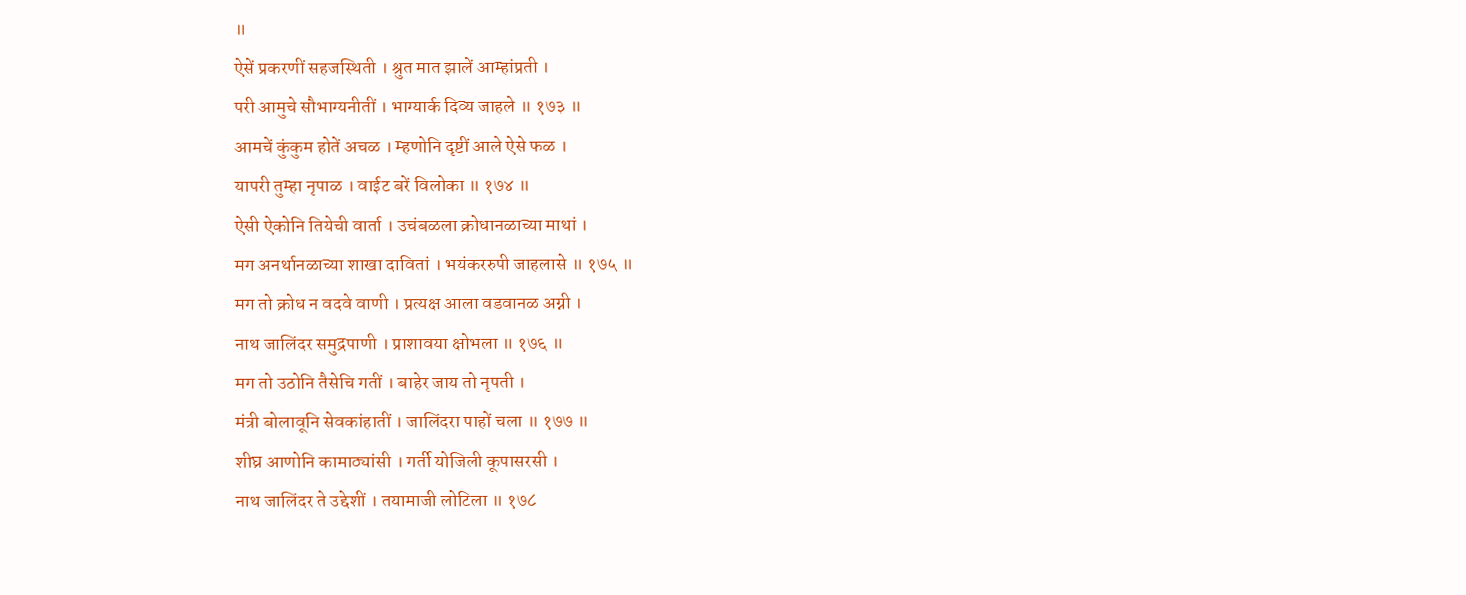॥
ऐसें प्रकरणीं सहजस्थिती । श्रुत मात झालें आम्हांप्रती ।
परी आमुचे सौभाग्यनीतीं । भाग्यार्क दिव्य जाहले ॥ १७३ ॥
आमचें कुंकुम होतें अचळ । म्हणोनि दृष्टीं आले ऐसे फळ ।
यापरी तुम्हा नृपाळ । वाईट बरें विलोका ॥ १७४ ॥
ऐसी ऐकोनि तियेची वार्ता । उचंबळला क्रोधानळाच्या माथां ।
मग अनर्थानळाच्या शाखा दावितां । भयंकररुपी जाहलासे ॥ १७५ ॥
मग तो क्रोध न वदवे वाणी । प्रत्यक्ष आला वडवानळ अग्नी ।
नाथ जालिंदर समुद्रपाणी । प्राशावया क्षोभला ॥ १७६ ॥
मग तो उठोनि तैसेचि गतीं । बाहेर जाय तो नृपती ।
मंत्री बोलावूनि सेवकांहातीं । जालिंदरा पाहों चला ॥ १७७ ॥
शीघ्र आणोनि कामाठ्यांसी । गर्ती योजिली कूपासरसी ।
नाथ जालिंदर ते उद्देशीं । तयामाजी लोटिला ॥ १७८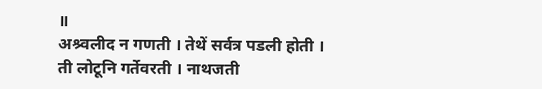॥
अश्र्वलीद न गणती । तेथें सर्वत्र पडली होती ।
ती लोटूनि गर्तेवरती । नाथजती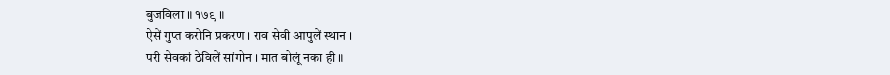बुजविला ॥ १७९ ॥
ऐसें गुप्त करोनि प्रकरण । राव सेवी आपुलें स्थान ।
परी सेवकां ठेविलें सांगोन । मात बोलूं नका ही ॥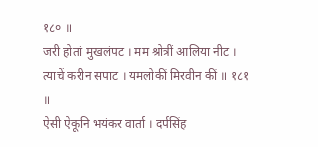१८० ॥
जरी होतां मुखलंपट । मम श्रोत्रीं आलिया नीट ।
त्याचें करीन सपाट । यमलोकीं मिरवीन कीं ॥ १८१ ॥
ऐसी ऐकूनि भयंकर वार्ता । दर्पसिंह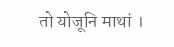तो योजूनि माथां ।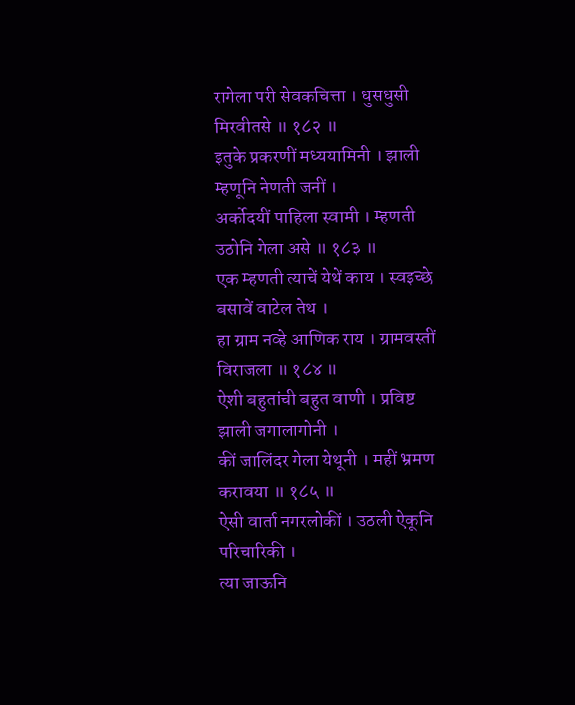रागेला परी सेवकचित्ता । धुसधुसी मिरवीतसे ॥ १८२ ॥
इतुके प्रकरणीं मध्ययामिनी । झाली म्हणूनि नेणती जनीं ।
अर्कोदयीं पाहिला स्वामी । म्हणती उठोनि गेला असे ॥ १८३ ॥
एक म्हणती त्याचें येथें काय । स्वइच्छे बसावें वाटेल तेथ ।
हा ग्राम नव्हे आणिक राय । ग्रामवस्तीं विराजला ॥ १८४ ॥
ऐशी बहुतांची बहुत वाणी । प्रविष्ट झाली जगालागोनी ।
कीं जालिंदर गेला येथूनी । महीं भ्रमण करावया ॥ १८५ ॥
ऐसी वार्ता नगरलोकीं । उठली ऐकूनि परिचारिकी ।
त्या जाऊनि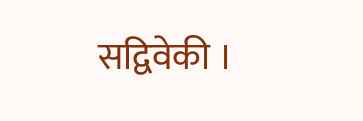सद्विवेकी ।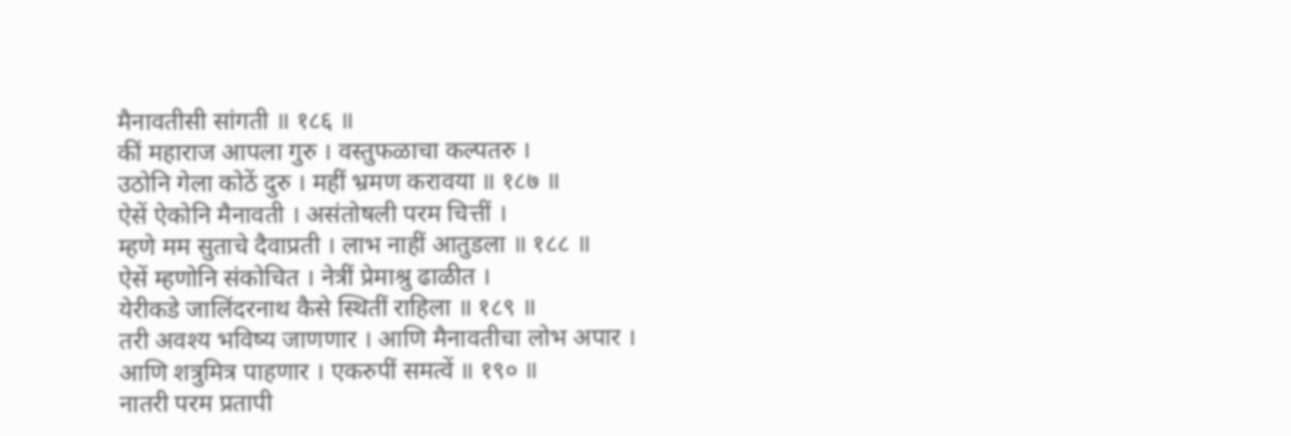मैनावतीसी सांगती ॥ १८६ ॥
कीं महाराज आपला गुरु । वस्तुफळाचा कल्पतरु ।
उठोनि गेला कोठें दुरु । महीं भ्रमण करावया ॥ १८७ ॥
ऐसें ऐकोनि मैनावती । असंतोषली परम चित्तीं ।
म्हणे मम सुताचे दैवाप्रती । लाभ नाहीं आतुडला ॥ १८८ ॥
ऐसें म्हणोनि संकोचित । नेत्रीं प्रेमाश्रु ढाळीत ।
येरीकडे जालिंदरनाथ कैसे स्थितीं राहिला ॥ १८९ ॥
तरी अवश्य भविष्य जाणणार । आणि मैनावतीचा लोभ अपार ।
आणि शत्रुमित्र पाहणार । एकरुपीं समत्वें ॥ १९० ॥
नातरी परम प्रतापी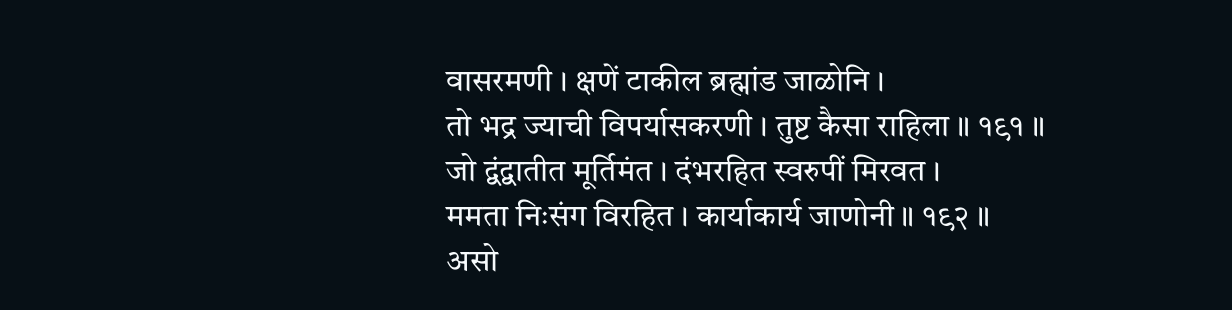वासरमणी । क्षणें टाकील ब्रह्मांड जाळोनि ।
तो भद्र ज्याची विपर्यासकरणी । तुष्ट कैसा राहिला ॥ १९१ ॥
जो द्वंद्वातीत मूर्तिमंत । दंभरहित स्वरुपीं मिरवत ।
ममता निःसंग विरहित । कार्याकार्य जाणोनी ॥ १९२ ॥
असो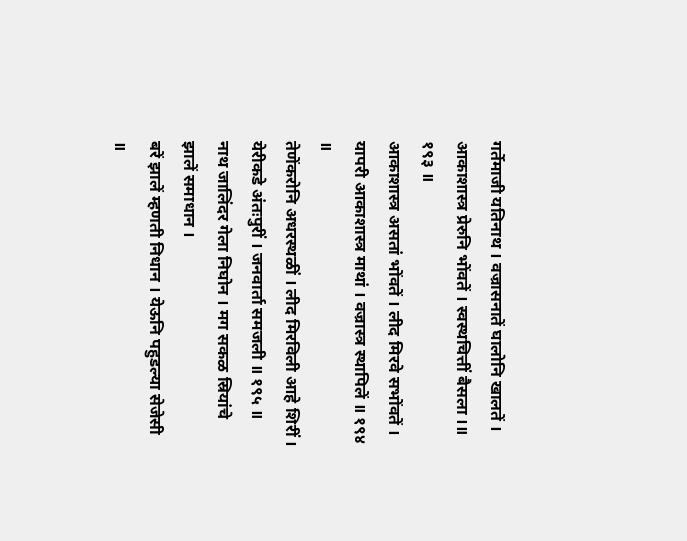गर्तेमाजी यतिनाथ । वज्रासनातें घालोनि खालतें ।
आकाशास्त्र प्रेरुनि भोंवतें । स्वस्थचित्तीं बैसला ।॥ १९३ ॥
आकाशास्त्र असतां भोंवतें । लीद मिरवे सभोंवतें ।
यापरी आकाशास्त्र माथां । वज्रास्त्र स्थापिलें ॥ १९४ ॥
तेणेंकरोनि अधरस्थळीं । लीद मिरविली आहे शिरीं ।
येरीकडे अंतःपुरीं । जनवार्ता समजली ॥ १९५ ॥
नाथ जालिंदर गेला निघोन । मग सकळ स्रियांचे झालें समाधान ।
बरें झालें म्हणती निधान । येऊनि पहुडल्या सेजेसी ॥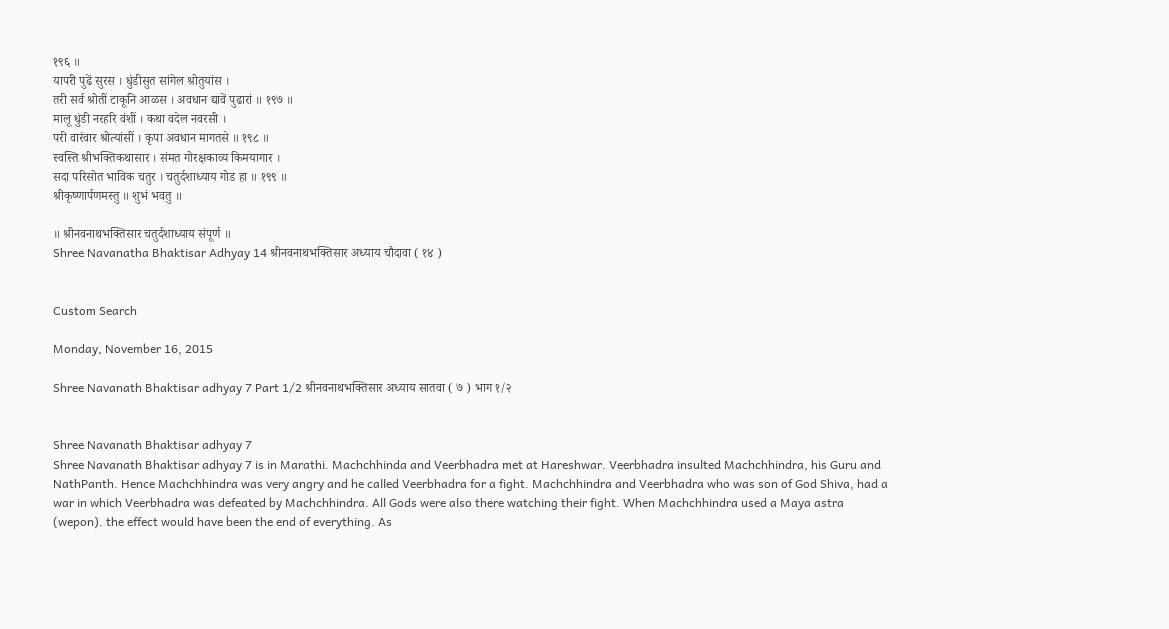१९६ ॥
यापरी पुढें सुरस । धुंडीसुत सांगेल श्रोतुयांस ।
तरी सर्व श्रोतीं टाकूनि आळस । अवधान द्यावें पुढारां ॥ १९७ ॥
मालू धुंडी नरहरि वंशीं । कथा वदेल नवरसी ।
परी वारंवार श्रोत्यांसीं । कृपा अवधान मागतसे ॥ १९८ ॥
स्वस्ति श्रीभक्तिकथासार । संमत गोरक्षकाव्य किमयागार ।
सदा परिसोत भाविक चतुर । चतुर्दशाध्याय गोड हा ॥ १९९ ॥
श्रीकृष्णार्पणमस्तु ॥ शुभं भवतु ॥

॥ श्रीनवनाथभक्तिसार चतुर्दशाध्याय संपूर्ण ॥
Shree Navanatha Bhaktisar Adhyay 14 श्रीनवनाथभक्तिसार अध्याय चौदावा ( १४ )


Custom Search

Monday, November 16, 2015

Shree Navanath Bhaktisar adhyay 7 Part 1/2 श्रीनवनाथभक्तिसार अध्याय सातवा ( ७ ) भाग १/२


Shree Navanath Bhaktisar adhyay 7
Shree Navanath Bhaktisar adhyay 7 is in Marathi. Machchhinda and Veerbhadra met at Hareshwar. Veerbhadra insulted Machchhindra, his Guru and NathPanth. Hence Machchhindra was very angry and he called Veerbhadra for a fight. Machchhindra and Veerbhadra who was son of God Shiva, had a war in which Veerbhadra was defeated by Machchhindra. All Gods were also there watching their fight. When Machchhindra used a Maya astra (wepon). the effect would have been the end of everything. As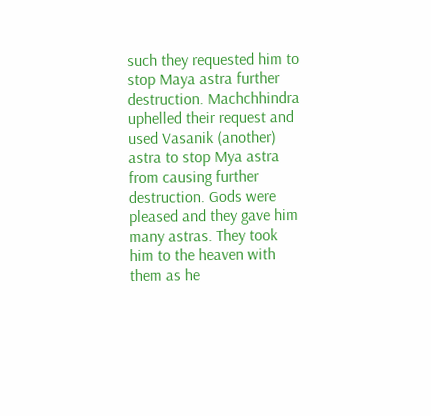such they requested him to stop Maya astra further destruction. Machchhindra uphelled their request and used Vasanik (another) astra to stop Mya astra from causing further destruction. Gods were pleased and they gave him many astras. They took him to the heaven with them as he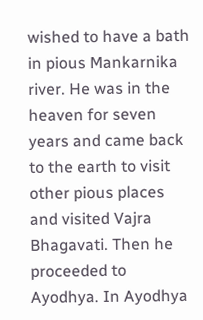wished to have a bath in pious Mankarnika river. He was in the heaven for seven years and came back to the earth to visit other pious places and visited Vajra Bhagavati. Then he proceeded to Ayodhya. In Ayodhya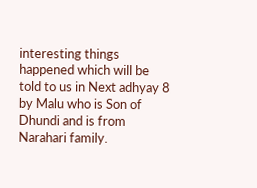interesting things happened which will be told to us in Next adhyay 8 by Malu who is Son of Dhundi and is from Narahari family.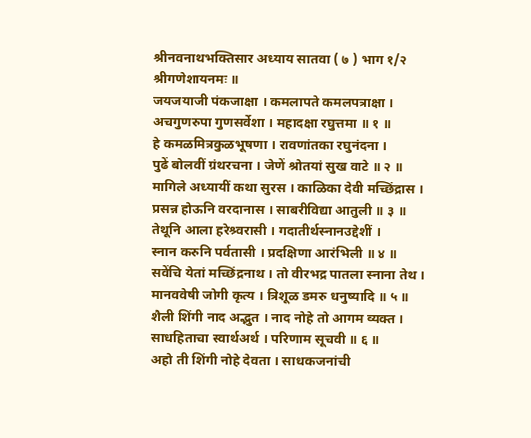श्रीनवनाथभक्तिसार अध्याय सातवा ( ७ ) भाग १/२
श्रीगणेशायनमः ॥
जयजयाजी पंकजाक्षा । कमलापते कमलपत्राक्षा ।
अचगुणरुपा गुणसर्वेशा । महादक्षा रघुत्तमा ॥ १ ॥
हे कमळमित्रकुळभूषणा । रावणांतका रघुनंदना ।
पुढें बोलवीं ग्रंथरचना । जेणें श्रोतयां सुख वाटे ॥ २ ॥
मागिले अध्यायीं कथा सुरस । काळिका देवी मच्छिंद्रास ।
प्रसन्न होऊनि वरदानास । साबरीविद्या आतुली ॥ ३ ॥
तेथूनि आला हरेश्र्वरासी । गदातीर्थस्नानउद्देशीं ।
स्नान करुनि पर्वतासी । प्रदक्षिणा आरंभिली ॥ ४ ॥
सवेंचि येतां मच्छिंद्रनाथ । तो वीरभद्र पातला स्नाना तेथ ।
मानववेषी जोगी कृत्य । त्रिशूळ डमरु धनुष्यादि ॥ ५ ॥
शैली शिंगी नाद अद्भुत । नाद नोहे तो आगम व्यक्त ।
साधहिताचा स्वार्थअर्थ । परिणाम सूचवी ॥ ६ ॥
अहो ती शिंगी नोहे देवता । साधकजनांची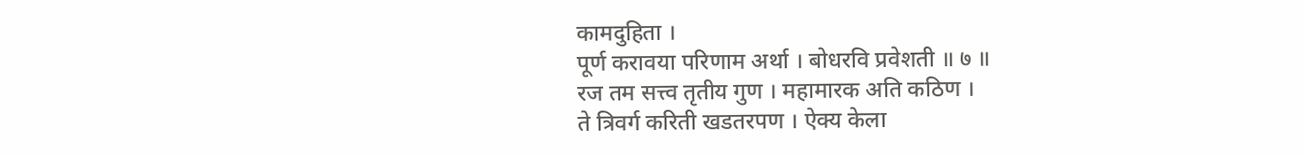कामदुहिता ।
पूर्ण करावया परिणाम अर्था । बोधरवि प्रवेशती ॥ ७ ॥
रज तम सत्त्व तृतीय गुण । महामारक अति कठिण ।
ते त्रिवर्ग करिती खडतरपण । ऐक्य केला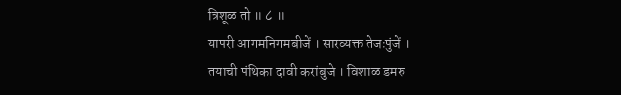त्रिशूळ तो ॥ ८ ॥
यापरी आगमनिगमबीजें । सारव्यक्त तेजःपुंजें ।
तयाची पंथिका दावी करांबुजे । विशाळ डमरु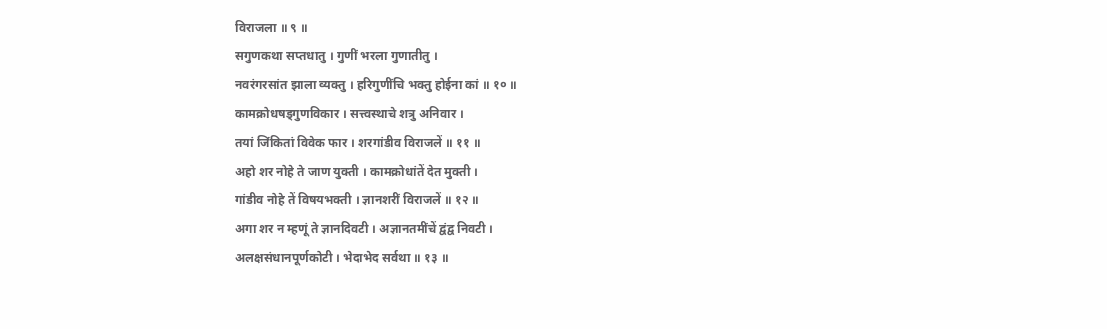विराजला ॥ ९ ॥
सगुणकथा सप्तधातु । गुणीं भरला गुणातीतु ।
नवरंगरसांत झाला व्यक्तु । हरिगुणींचि भक्तु होईना कां ॥ १० ॥
कामक्रोधषड्गुणविकार । सत्त्वस्थाचे शत्रु अनिवार ।
तयां जिंकितां विवेक फार । शरगांडीव विराजलें ॥ ११ ॥
अहो शर नोहे ते जाण युक्ती । कामक्रोधांतें देत मुक्ती ।
गांडीव नोहे तें विषयभक्ती । ज्ञानशरीं विराजलें ॥ १२ ॥
अगा शर न म्हणूं ते ज्ञानदिवटी । अज्ञानतमींचें द्वंद्व निवटी ।
अलक्षसंधानपूर्णकोटी । भेदाभेद सर्वथा ॥ १३ ॥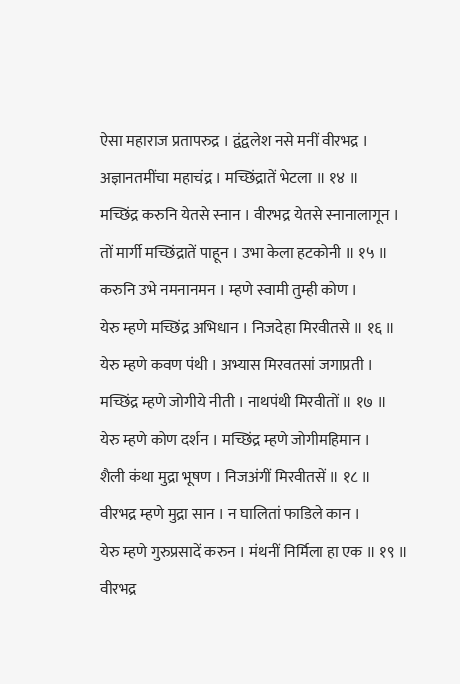ऐसा महाराज प्रतापरुद्र । द्वंद्वलेश नसे मनीं वीरभद्र ।
अज्ञानतमींचा महाचंद्र । मच्छिंद्रातें भेटला ॥ १४ ॥
मच्छिंद्र करुनि येतसे स्नान । वीरभद्र येतसे स्नानालागून ।
तों मार्गी मच्छिंद्रातें पाहून । उभा केला हटकोनी ॥ १५ ॥
करुनि उभे नमनानमन । म्हणे स्वामी तुम्ही कोण ।
येरु म्हणे मच्छिंद्र अभिधान । निजदेहा मिरवीतसे ॥ १६ ॥
येरु म्हणे कवण पंथी । अभ्यास मिरवतसां जगाप्रती ।
मच्छिंद्र म्हणे जोगीये नीती । नाथपंथी मिरवीतों ॥ १७ ॥
येरु म्हणे कोण दर्शन । मच्छिंद्र म्हणे जोगीमहिमान ।
शैली कंथा मुद्रा भूषण । निजअंगीं मिरवीतसें ॥ १८ ॥
वीरभद्र म्हणे मुद्रा सान । न घालितां फाडिले कान ।
येरु म्हणे गुरुप्रसादें करुन । मंथनीं निर्मिला हा एक ॥ १९ ॥
वीरभद्र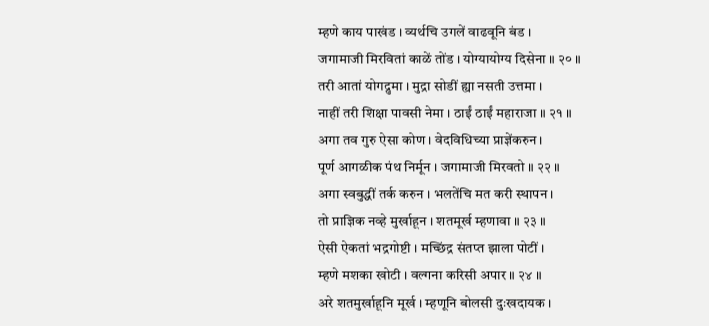म्हणे काय पाखंड । व्यर्थचि उगलें वाढवूनि बंड ।
जगामाजी मिरवितां काळें तोंड । योग्यायोग्य दिसेना ॥ २० ॥
तरी आतां योगद्रुमा । मुद्रा सोडीं ह्या नसती उत्तमा ।
नाहीं तरी शिक्षा पावसी नेमा । ठाईं ठाईं महाराजा ॥ २१ ॥
अगा तव गुरु ऐसा कोण । वेदविधिच्या प्राज्ञेंकरुन ।
पूर्ण आगळीक पंथ निर्मून । जगामाजी मिरवतो ॥ २२ ॥
अगा स्वबुद्धीं तर्क करुन । भलतेंचि मत करी स्थापन ।
तो प्राज्ञिक नव्हे मुर्खाहून । शतमूर्ख म्हणावा ॥ २३ ॥
ऐसी ऐकतां भद्रगोष्टी । मच्छिंद्र संतप्त झाला पोटीं ।
म्हणे मशका खोटी । वल्गना करिसी अपार ॥ २४ ॥
अरे शतमुर्खाहूनि मूर्ख । म्हणूनि बोलसी दुःखदायक ।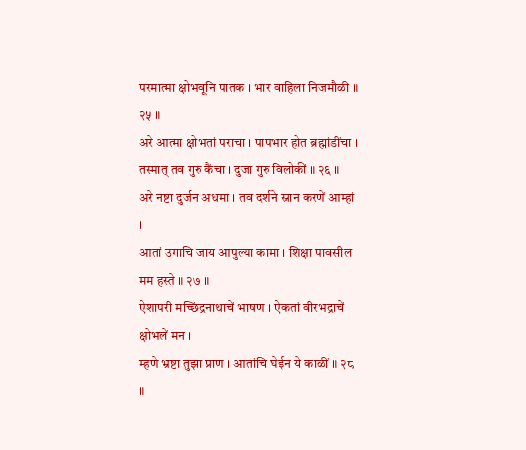परमात्मा क्षोभवूनि पातक । भार वाहिला निजमौळी ॥ २५ ॥
अरे आत्मा क्षोभतां पराचा । पापभार होत ब्रह्मांडींचा ।
तस्मात् तव गुरु कैंचा । दुजा गुरु विलोकीं ॥ २६ ॥
अरे नष्टा दुर्जन अधमा । तव दर्शने स्नान करणें आम्हां ।
आतां उगाचि जाय आपुल्या कामा । शिक्षा पावसील मम हस्ते ॥ २७ ॥
ऐशापरी मच्छिंद्रनाथाचें भाषण । ऐकतां वीरभद्राचें क्षोभलें मन ।
म्हणे भ्रष्टा तुझा प्राण । आतांचि घेईन ये काळीं ॥ २८ ॥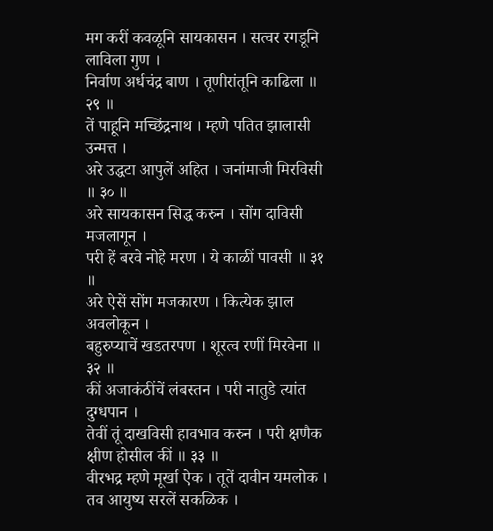मग करीं कवळूनि सायकासन । सत्वर रगडूनि लाविला गुण ।
निर्वाण अर्धचंद्र बाण । तूणीरांतूनि काढिला ॥ २९ ॥
तें पाहूनि मच्छिंद्रनाथ । म्हणे पतित झालासी उन्मत्त ।
अरे उद्धटा आपुलें अहित । जनांमाजी मिरविसी ॥ ३० ॥
अरे सायकासन सिद्ध करुन । सोंग दाविसी मजलागून ।
परी हें बरवे नोहे मरण । ये काळीं पावसी ॥ ३१ ॥
अरे ऐसें सोंग मजकारण । कित्येक झाल अवलोकून ।
बहुरुप्याचें खडतरपण । शूरत्व रणीं मिरवेना ॥ ३२ ॥
कीं अजाकंठींचें लंबस्तन । परी नातुडे त्यांत दुग्धपान ।
तेवीं तूं दाखविसी हावभाव करुन । परी क्षणैक क्षीण होसील कीं ॥ ३३ ॥
वीरभद्र म्हणे मूर्खा ऐक । तूतें दावीन यमलोक ।
तव आयुष्य सरलें सकळिक ।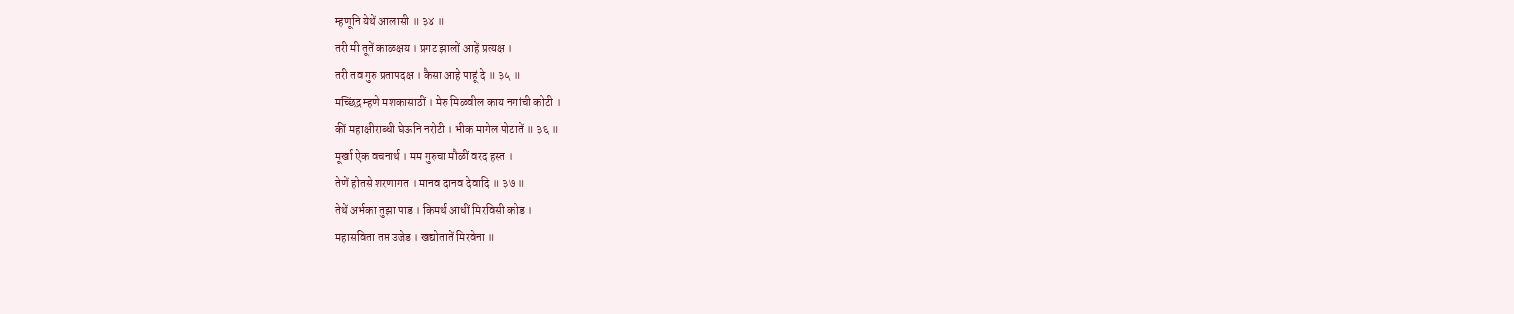म्हणूनि येथें आलासी ॥ ३४ ॥
तरी मी तूतें काळक्षय । प्रगट झालों आहें प्रत्यक्ष ।
तरी तव गुरु प्रतापदक्ष । कैसा आहे पाहूं दे ॥ ३५ ॥
मच्छिंद्र म्हणे मशकासाठीं । मेरु मिळवील काय नगांची कोटी ।
कीं महाक्षीराब्धी घेऊनि नरोटी । भीक मागेल पोटातें ॥ ३६ ॥
मूर्खा ऐक वचनार्थ । मम गुरुचा मौळीं वरद हस्त ।
तेणें होतसे शरणागत । मानव दानव देवादि ॥ ३७ ॥
तेथें अर्भका तुझा पाड । किमर्थ आधीं मिरविसी कोड ।
महासविता तप्त उजेड । खद्योतातें मिरवेना ॥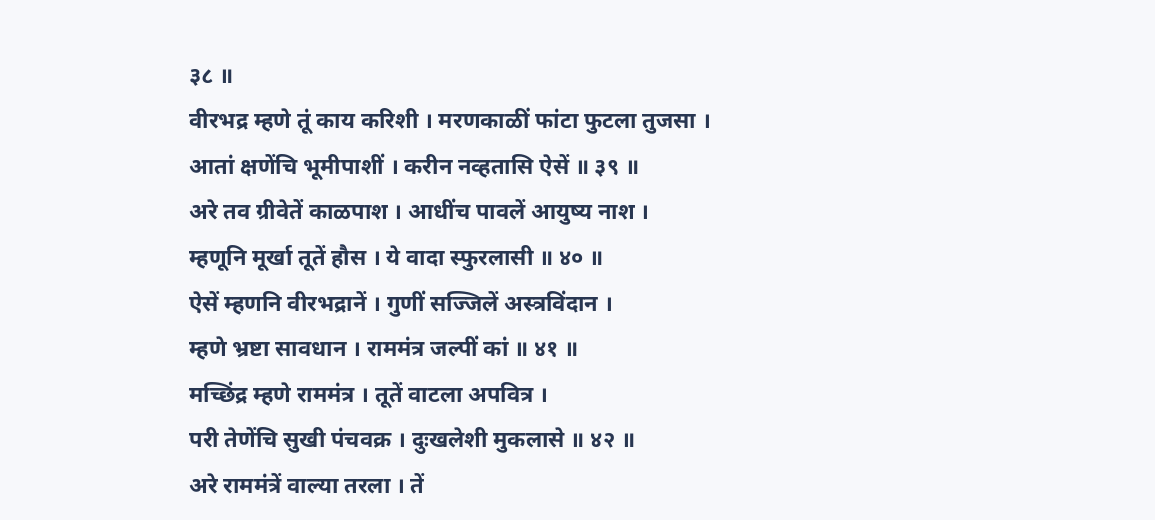३८ ॥
वीरभद्र म्हणे तूं काय करिशी । मरणकाळीं फांटा फुटला तुजसा ।
आतां क्षणेंचि भूमीपाशीं । करीन नव्हतासि ऐसें ॥ ३९ ॥
अरे तव ग्रीवेतें काळपाश । आधींच पावलें आयुष्य नाश ।
म्हणूनि मूर्खा तूतें हौस । ये वादा स्फुरलासी ॥ ४० ॥
ऐसें म्हणनि वीरभद्रानें । गुणीं सज्जिलें अस्त्रविंदान ।
म्हणे भ्रष्टा सावधान । राममंत्र जल्पीं कां ॥ ४१ ॥
मच्छिंद्र म्हणे राममंत्र । तूतें वाटला अपवित्र ।
परी तेणेंचि सुखी पंचवक्र । दुःखलेशी मुकलासे ॥ ४२ ॥
अरे राममंत्रें वाल्या तरला । तें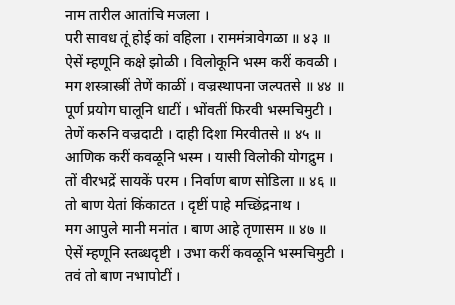नाम तारील आतांचि मजला ।
परी सावध तूं होई कां वहिला । राममंत्रावेगळा ॥ ४३ ॥
ऐसें म्हणूनि कक्षे झोळी । विलोकूनि भस्म करीं कवळी ।
मग शस्त्रास्त्रीं तेणें काळीं । वज्रस्थापना जल्पतसे ॥ ४४ ॥
पूर्ण प्रयोग घालूनि धाटीं । भोंवतीं फिरवी भस्मचिमुटी ।
तेणें करुनि वज्रदाटी । दाही दिशा मिरवीतसे ॥ ४५ ॥
आणिक करीं कवळूनि भस्म । यासी विलोकी योगद्रुम ।
तों वीरभद्रें सायकें परम । निर्वाण बाण सोडिला ॥ ४६ ॥
तो बाण येतां किंकाटत । दृष्टीं पाहे मच्छिंद्रनाथ ।
मग आपुले मानी मनांत । बाण आहे तृणासम ॥ ४७ ॥
ऐसें म्हणूनि स्तब्धदृष्टी । उभा करीं कवळूनि भस्मचिमुटी ।
तवं तो बाण नभापोटीं ।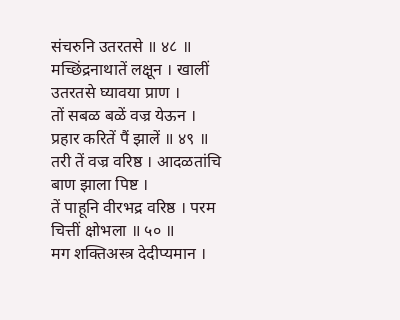संचरुनि उतरतसे ॥ ४८ ॥
मच्छिंद्रनाथातें लक्षून । खालीं उतरतसे घ्यावया प्राण ।
तों सबळ बळें वज्र येऊन । प्रहार करितें पैं झालें ॥ ४९ ॥
तरी तें वज्र वरिष्ठ । आदळतांचि बाण झाला पिष्ट ।
तें पाहूनि वीरभद्र वरिष्ठ । परम चित्तीं क्षोभला ॥ ५० ॥
मग शक्तिअस्त्र देदीप्यमान ।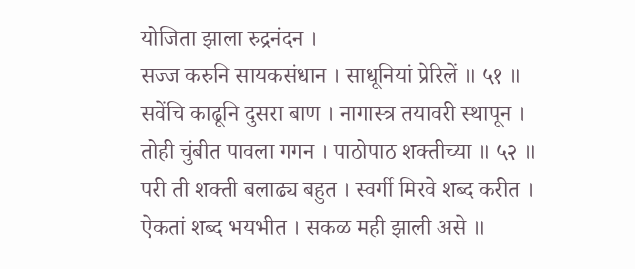योजिता झाला रुद्रनंदन ।
सज्ज करुनि सायकसंधान । साधूनियां प्रेरिलें ॥ ५१ ॥
सवेंचि काढूनि दुसरा बाण । नागास्त्र तयावरी स्थापून ।
तोही चुंबीत पावला गगन । पाठोपाठ शक्तीच्या ॥ ५२ ॥
परी ती शक्ती बलाढ्य बहुत । स्वर्गी मिरवे शब्द करीत ।
ऐकतां शब्द भयभीत । सकळ मही झाली असे ॥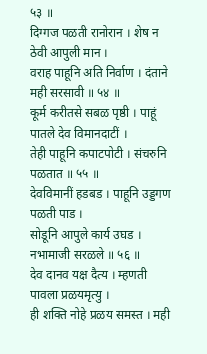५३ ॥
दिग्गज पळती रानोरान । शेष न ठेवी आपुली मान ।
वराह पाहूनि अति निर्वाण । दंताने मही सरसावी ॥ ५४ ॥
कूर्म करीतसे सबळ पृष्ठी । पाहूं पातले देव विमानदाटीं ।
तेही पाहूनि कपाटपोटी । संचरुनि पळतात ॥ ५५ ॥
देवविमानीं हडबड । पाहूनि उड्डगण पळती पाड ।
सोडूनि आपुले कार्य उघड । नभामाजी सरळले ॥ ५६ ॥
देव दानव यक्ष दैत्य । म्हणती पावला प्रळयमृत्यु ।
ही शक्ति नोहे प्रळय समस्त । मही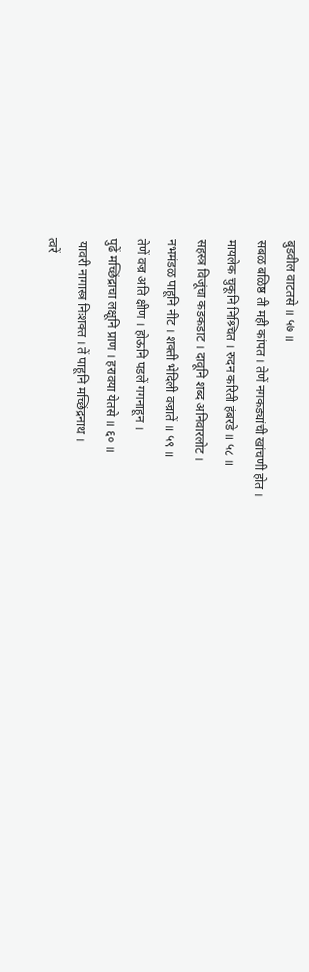बुडवील वाटतसे ॥ ५७ ॥
सबळ बळिष्ठ ती मही कांपत । तेणें नगकड्यांची खांचणी होत ।
मायलेक चुकूनि निश्र्चित । रुदन करिती हंबरडे ॥ ५८ ॥
सहस्त्र विजूंचा कडकडाट । दावूनि शब्द अनिवारलोट ।
नभमंडळ पाहूनि नीट । शक्ती भेदिली वज्रातें ॥ ५९ ॥
तेणें वज्र अति क्षीण । होऊनि पडलें गगनाहून ।
पुढें मच्छिंद्राचा लक्षूनि प्राण । हरावया येतसे ॥ ६० ॥
 यावरी नागास्त्र निःशक्त । तें पाहूनि मच्छिंद्रनाथ ।
त्वरें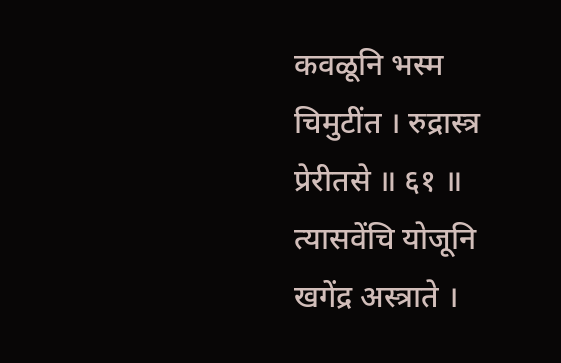कवळूनि भस्म चिमुटींत । रुद्रास्त्र प्रेरीतसे ॥ ६१ ॥
त्यासवेंचि योजूनि खगेंद्र अस्त्राते ।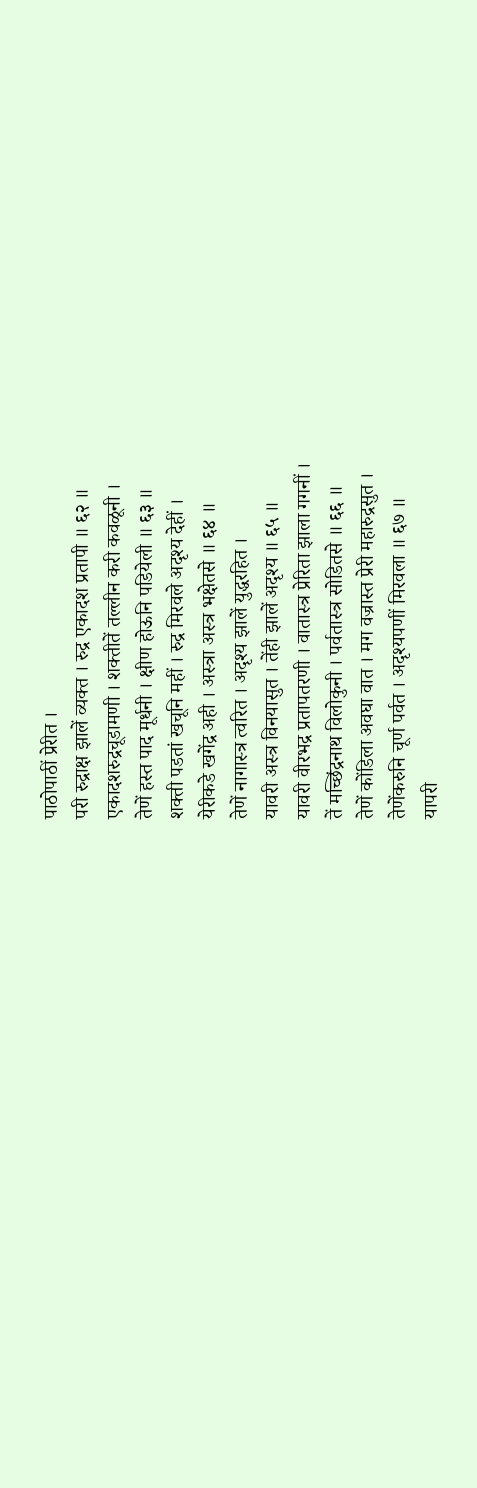पाठोपाठीं प्रेरीत ।
परी रुद्राक्ष झालें व्यक्त । रुद्र एकादश प्रतापी ॥ ६२ ॥
एकादशरुद्रचूडामणी । शक्तीतें तल्लीन करी कवळूनी ।
तेणें हस्त पाद मूर्धनी । क्षीण होऊनि पडियेली ॥ ६३ ॥
शक्ती पडतां खचूनि महीं । रुद्र मिरवले अदृश्य देहीं ।
येरीकडे खगेंद्र अही । अस्त्रा अस्त्र भक्षेतसे ॥ ६४ ॥
तेणें नागास्त्र त्वरित । अदृश्य झालें युद्धरहित ।
यावरी अस्त्र विनयासुत । तेंही झालें अदृश्य ॥ ६५ ॥
यावरी वीरभद्र प्रतापतरणी । वातास्त्र प्रेरिता झाला गगनीं ।
तें मच्छिंद्रनाथ विलोकुनी । पर्वतास्त्र सोडितसे ॥ ६६ ॥
तेणें कोंडिला अवघा वात । मग वज्रास्त प्रेरी महारुद्रसुत ।
तेणेंकरुनि चूर्ण पर्वत । अदृश्यपणीं मिरवला ॥ ६७ ॥
यापरी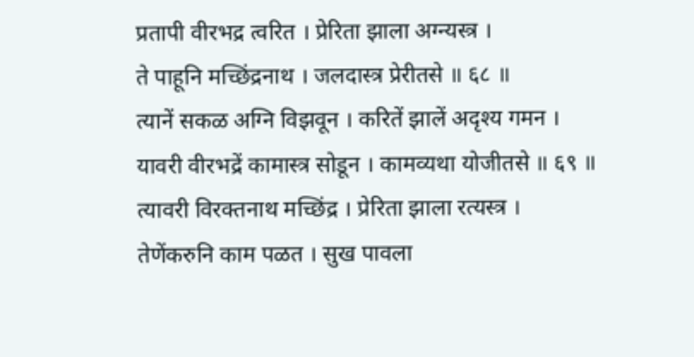प्रतापी वीरभद्र त्वरित । प्रेरिता झाला अग्न्यस्त्र ।
ते पाहूनि मच्छिंद्रनाथ । जलदास्त्र प्रेरीतसे ॥ ६८ ॥
त्यानें सकळ अग्नि विझवून । करितें झालें अदृश्य गमन ।
यावरी वीरभद्रें कामास्त्र सोडून । कामव्यथा योजीतसे ॥ ६९ ॥
त्यावरी विरक्तनाथ मच्छिंद्र । प्रेरिता झाला रत्यस्त्र ।
तेणेंकरुनि काम पळत । सुख पावला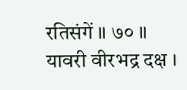रतिसंगें ॥ ७० ॥
यावरी वीरभद्र दक्ष ।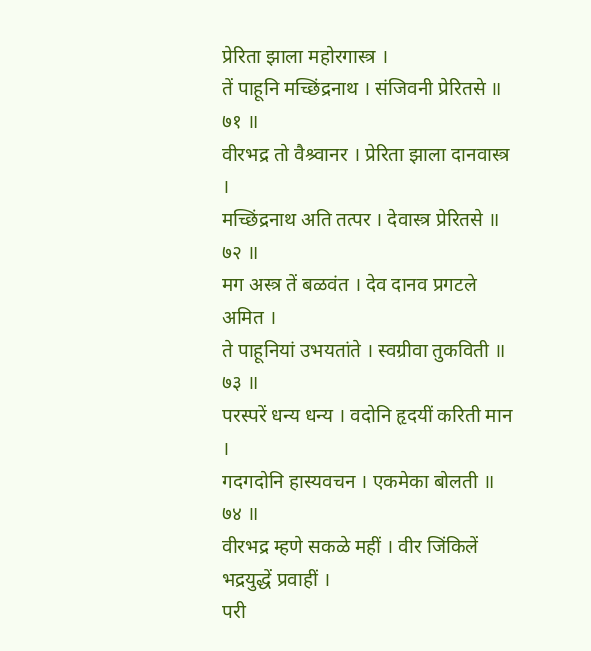प्रेरिता झाला महोरगास्त्र ।
तें पाहूनि मच्छिंद्रनाथ । संजिवनी प्रेरितसे ॥ ७१ ॥
वीरभद्र तो वैश्र्वानर । प्रेरिता झाला दानवास्त्र ।
मच्छिंद्रनाथ अति तत्पर । देवास्त्र प्रेरितसे ॥ ७२ ॥
मग अस्त्र तें बळवंत । देव दानव प्रगटले अमित ।
ते पाहूनियां उभयतांते । स्वग्रीवा तुकविती ॥ ७३ ॥
परस्परें धन्य धन्य । वदोनि हृदयीं करिती मान ।
गदगदोनि हास्यवचन । एकमेका बोलती ॥ ७४ ॥
वीरभद्र म्हणे सकळे महीं । वीर जिंकिलें भद्रयुद्धें प्रवाहीं ।
परी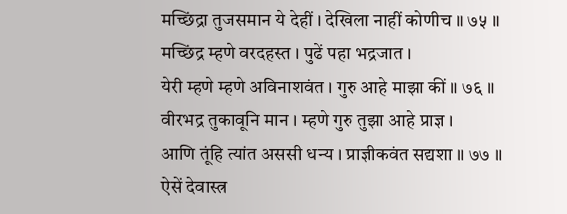मच्छिंद्रा तुजसमान ये देहीं । देखिला नाहीं कोणीच ॥ ७५ ॥
मच्छिंद्र म्हणे वरदहस्त । पुढें पहा भद्रजात ।
येरी म्हणे म्हणे अविनाशवंत । गुरु आहे माझा कीं ॥ ७६ ॥
वीरभद्र तुकावूनि मान । म्हणे गुरु तुझा आहे प्राज्ञ ।
आणि तूंहि त्यांत अससी धन्य । प्राज्ञीकवंत सद्यशा ॥ ७७ ॥
ऐसें देवास्त्र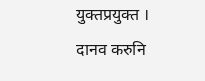युक्तप्रयुक्त । दानव करुनि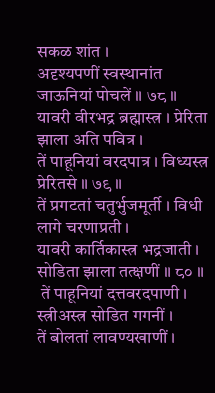सकळ शांत ।
अदृश्यपणीं स्वस्थानांत जाऊनियां पोचलें ॥ ७८ ॥
यावरी वीरभद्र ब्रह्मास्त्र । प्रेरिता झाला अति पवित्र ।
तें पाहूनियां वरदपात्र । विध्यस्त्र प्रेरितसे ॥ ७९ ॥
तें प्रगटतां चतुर्भुजमूर्ती । विधी लागे चरणाप्रती ।
यावरी कार्तिकास्त्र भद्रजाती । सोडिता झाला तत्क्षणीं ॥ ८० ॥
 तें पाहूनियां दत्तवरदपाणी । स्त्रीअस्त्र सोडित गगनीं ।
तें बोलतां लावण्यखाणीं ।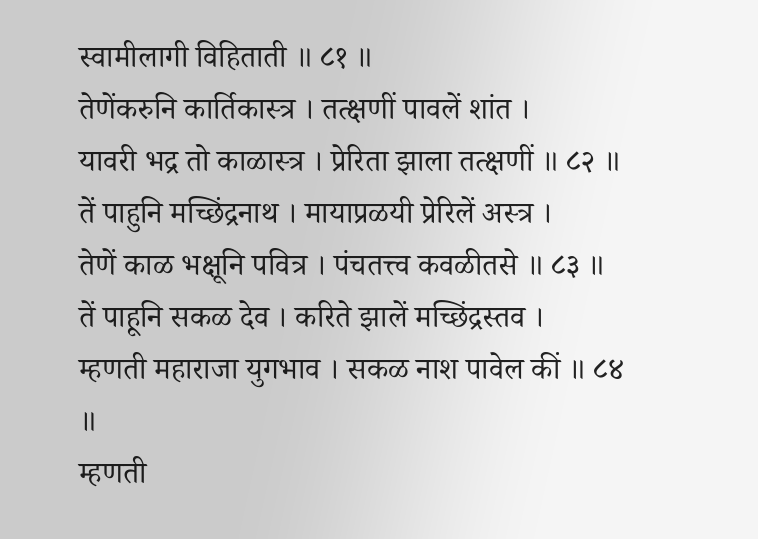स्वामीलागी विहिताती ॥ ८१ ॥
तेणेंकरुनि कार्तिकास्त्र । तत्क्षणीं पावलें शांत ।
यावरी भद्र तो काळास्त्र । प्रेरिता झाला तत्क्षणीं ॥ ८२ ॥
तें पाहुनि मच्छिंद्रनाथ । मायाप्रळयी प्रेरिलें अस्त्र ।
तेणें काळ भक्षूनि पवित्र । पंचतत्त्व कवळीतसे ॥ ८३ ॥
तें पाहूनि सकळ देव । करिते झालें मच्छिंद्रस्तव ।
म्हणती महाराजा युगभाव । सकळ नाश पावेल कीं ॥ ८४ ॥
म्हणती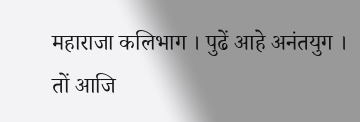महाराजा कलिभाग । पुढें आहे अनंतयुग ।
तों आजि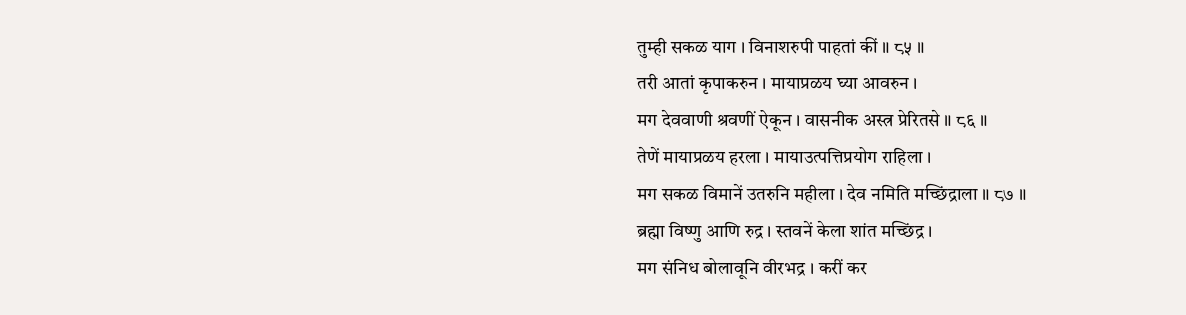तुम्ही सकळ याग । विनाशरुपी पाहतां कीं ॥ ८५ ॥
तरी आतां कृपाकरुन । मायाप्रळय घ्या आवरुन ।
मग देववाणी श्रवणीं ऐकून । वासनीक अस्त्र प्रेरितसे ॥ ८६ ॥
तेणें मायाप्रळय हरला । मायाउत्पत्तिप्रयोग राहिला ।
मग सकळ विमानें उतरुनि महीला । देव नमिति मच्छिंद्राला ॥ ८७ ॥
ब्रह्मा विष्णु आणि रुद्र । स्तवनें केला शांत मच्छिंद्र ।
मग संनिध बोलावूनि वीरभद्र । करीं कर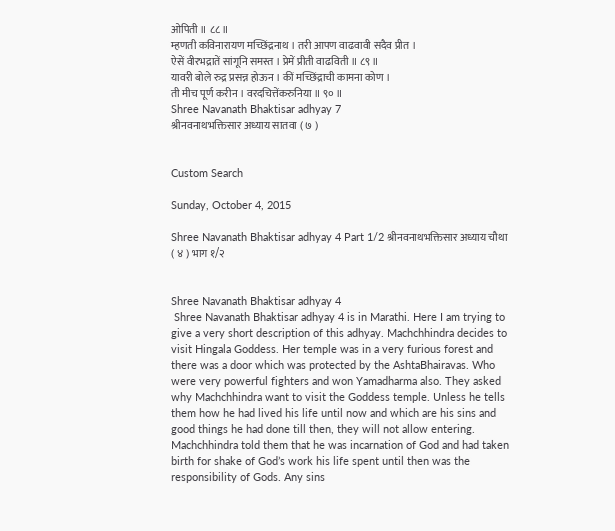ओपिती ॥ ८८ ॥
म्हणती कविनारायण मच्छिंद्रनाथ । तरी आपण वाढवावी सदैव प्रीत ।
ऐसें वीरभद्रातें सांगूनि समस्त । प्रेमें प्रीती वाढविती ॥ ८९ ॥
यावरी बोले रुद्र प्रसन्न होऊन । कीं मच्छिंद्राची कामना कोण ।
ती मीच पूर्ण करीन । वरदचित्तेंकरुनिया ॥ ९० ॥
Shree Navanath Bhaktisar adhyay 7
श्रीनवनाथभक्तिसार अध्याय सातवा ( ७ )


Custom Search

Sunday, October 4, 2015

Shree Navanath Bhaktisar adhyay 4 Part 1/2 श्रीनवनाथभक्तिसार अध्याय चौथा ( ४ ) भाग १/२


Shree Navanath Bhaktisar adhyay 4
 Shree Navanath Bhaktisar adhyay 4 is in Marathi. Here I am trying to give a very short description of this adhyay. Machchhindra decides to visit Hingala Goddess. Her temple was in a very furious forest and there was a door which was protected by the AshtaBhairavas. Who were very powerful fighters and won Yamadharma also. They asked why Machchhindra want to visit the Goddess temple. Unless he tells them how he had lived his life until now and which are his sins and good things he had done till then, they will not allow entering. Machchhindra told them that he was incarnation of God and had taken birth for shake of God’s work his life spent until then was the responsibility of Gods. Any sins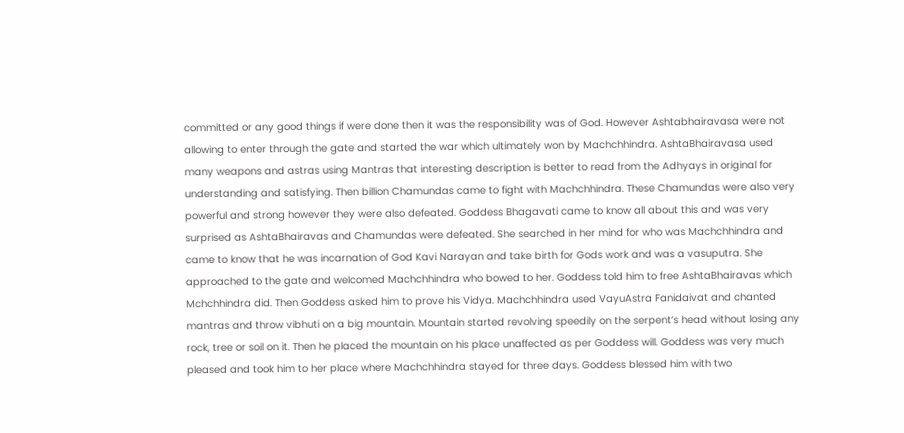committed or any good things if were done then it was the responsibility was of God. However Ashtabhairavasa were not allowing to enter through the gate and started the war which ultimately won by Machchhindra. AshtaBhairavasa used many weapons and astras using Mantras that interesting description is better to read from the Adhyays in original for understanding and satisfying. Then billion Chamundas came to fight with Machchhindra. These Chamundas were also very powerful and strong however they were also defeated. Goddess Bhagavati came to know all about this and was very surprised as AshtaBhairavas and Chamundas were defeated. She searched in her mind for who was Machchhindra and came to know that he was incarnation of God Kavi Narayan and take birth for Gods work and was a vasuputra. She approached to the gate and welcomed Machchhindra who bowed to her. Goddess told him to free AshtaBhairavas which Mchchhindra did. Then Goddess asked him to prove his Vidya. Machchhindra used VayuAstra Fanidaivat and chanted mantras and throw vibhuti on a big mountain. Mountain started revolving speedily on the serpent’s head without losing any rock, tree or soil on it. Then he placed the mountain on his place unaffected as per Goddess will. Goddess was very much pleased and took him to her place where Machchhindra stayed for three days. Goddess blessed him with two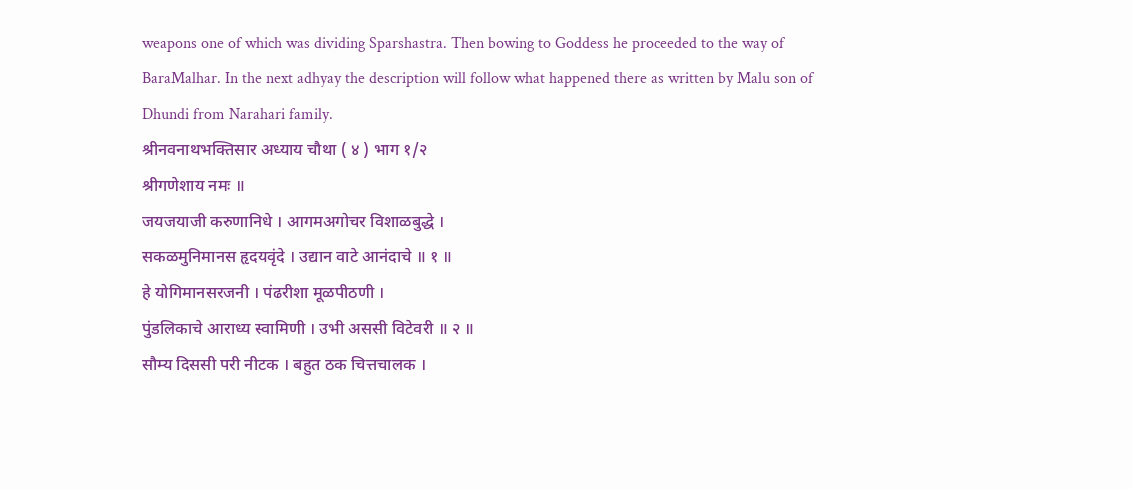weapons one of which was dividing Sparshastra. Then bowing to Goddess he proceeded to the way of BaraMalhar. In the next adhyay the description will follow what happened there as written by Malu son of Dhundi from Narahari family.
श्रीनवनाथभक्तिसार अध्याय चौथा ( ४ ) भाग १/२
श्रीगणेशाय नमः ॥
जयजयाजी करुणानिधे । आगमअगोचर विशाळबुद्धे ।
सकळमुनिमानस हृदयवृंदे । उद्यान वाटे आनंदाचे ॥ १ ॥
हे योगिमानसरजनी । पंढरीशा मूळपीठणी ।
पुंडलिकाचे आराध्य स्वामिणी । उभी अससी विटेवरी ॥ २ ॥
सौम्य दिससी परी नीटक । बहुत ठक चित्तचालक ।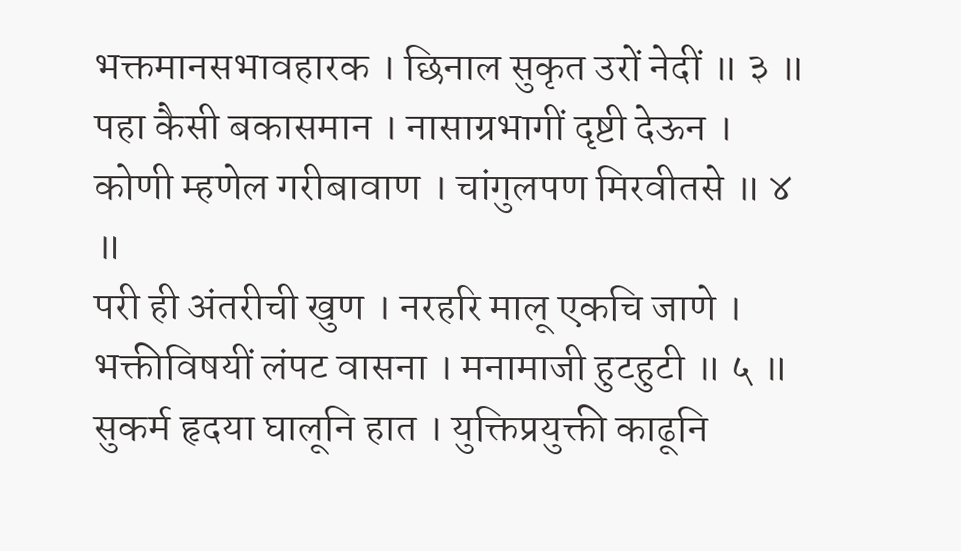भक्तमानसभावहारक । छिनाल सुकृत उरों नेदीं ॥ ३ ॥
पहा कैसी बकासमान । नासाग्रभागीं दृष्टी देऊन ।
कोणी म्हणेल गरीबावाण । चांगुलपण मिरवीतसे ॥ ४ ॥
परी ही अंतरीची खुण । नरहरि मालू एकचि जाणे ।
भक्तीविषयीं लंपट वासना । मनामाजी हुटहुटी ॥ ५ ॥
सुकर्म हृदया घालूनि हात । युक्तिप्रयुक्ती काढूनि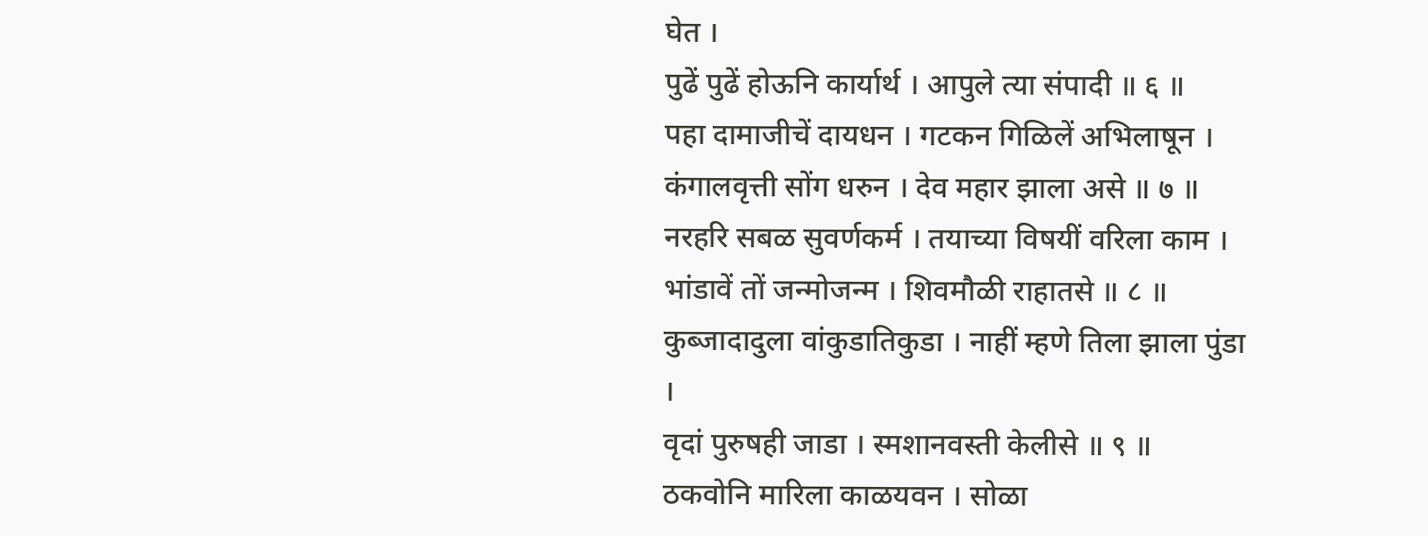घेत ।
पुढें पुढें होऊनि कार्यार्थ । आपुले त्या संपादी ॥ ६ ॥
पहा दामाजीचें दायधन । गटकन गिळिलें अभिलाषून ।
कंगालवृत्ती सोंग धरुन । देव महार झाला असे ॥ ७ ॥
नरहरि सबळ सुवर्णकर्म । तयाच्या विषयीं वरिला काम ।
भांडावें तों जन्मोजन्म । शिवमौळी राहातसे ॥ ८ ॥
कुब्जादादुला वांकुडातिकुडा । नाहीं म्हणे तिला झाला पुंडा ।
वृदां पुरुषही जाडा । स्मशानवस्ती केलीसे ॥ ९ ॥
ठकवोनि मारिला काळयवन । सोळा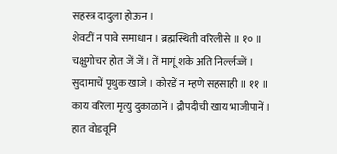सहस्त्र दादुला होऊन ।
शेवटीं न पावे समाधान । ब्रह्मस्थिती वरिलीसे ॥ १० ॥
चक्षुगोचर होत जें जें । तें मागूं शके अति निर्ल्लज्जें ।
सुदामाचें पृथुक खाजे । कोरडें न म्हणे सहसाही ॥ ११ ॥
काय वरिला मृत्यु दुकाळानें । द्रौपदीची खाय भाजीपानें ।
हात वोडवूनि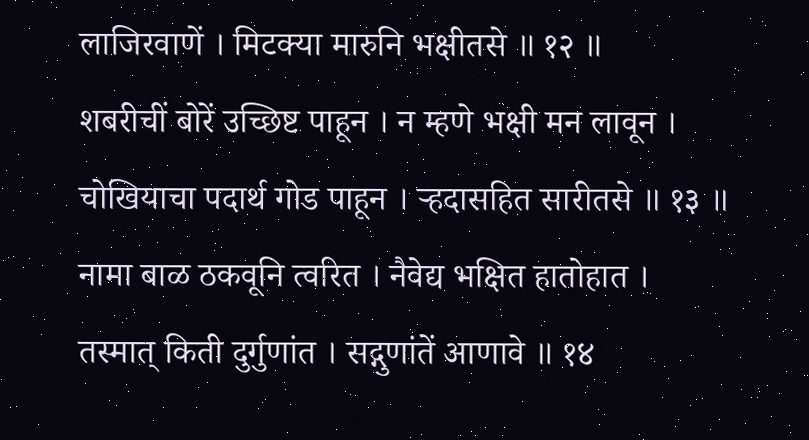लाजिरवाणें । मिटक्या मारुनि भक्षीतसे ॥ १२ ॥
शबरीचीं बोरें उच्छिष्ट पाहून । न म्हणे भक्षी मन लावून ।
चोखियाचा पदार्थ गोड पाहून । र्‍हदासहित सारीतसे ॥ १३ ॥
नामा बाळ ठकवूनि त्वरित । नैवेद्य भक्षित हातोहात ।
तस्मात् किती दुर्गुणांत । सद्गुणांतें आणावे ॥ १४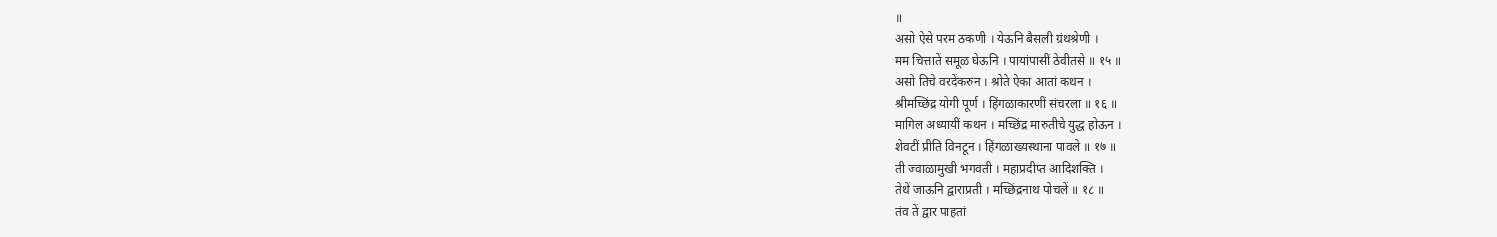॥
असो ऐसे परम ठकणी । येऊनि बैसली ग्रंथश्रेणी ।
मम चित्तातें समूळ घेऊनि । पायांपासीं ठेवीतसे ॥ १५ ॥
असो तिचे वरदेंकरुन । श्रोते ऐका आतां कथन ।
श्रीमच्छिंद्र योगी पूर्ण । हिंगळाकारणीं संचरला ॥ १६ ॥
मागिल अध्यायीं कथन । मच्छिंद्र मारुतीचे युद्ध होऊन ।
शेवटीं प्रीति विनटून । हिंगळाख्यस्थाना पावले ॥ १७ ॥
ती ज्वाळामुखी भगवती । महाप्रदीप्त आदिशक्ति ।
तेथें जाऊनि द्वाराप्रती । मच्छिंद्रनाथ पोचलें ॥ १८ ॥
तंव तें द्वार पाहतां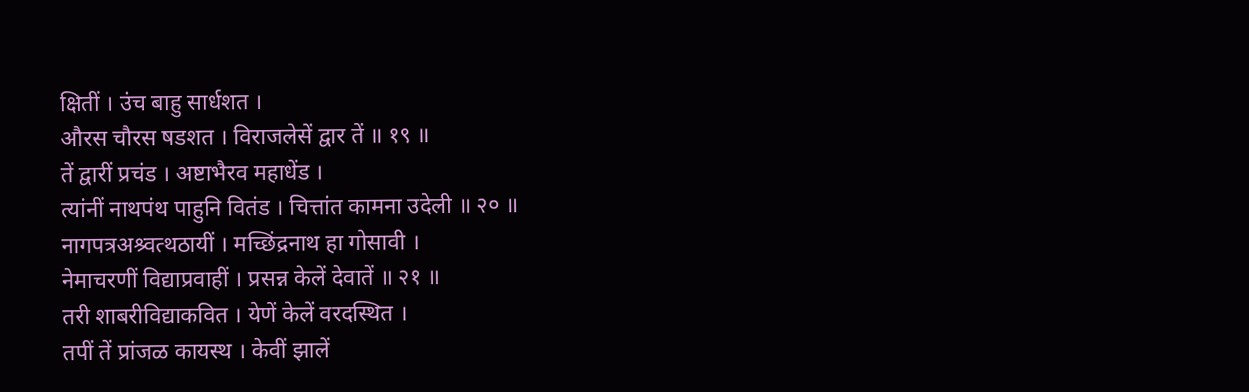क्षितीं । उंच बाहु सार्धशत ।
औरस चौरस षडशत । विराजलेसें द्वार तें ॥ १९ ॥
तें द्वारीं प्रचंड । अष्टाभैरव महाधेंड ।
त्यांनीं नाथपंथ पाहुनि वितंड । चित्तांत कामना उदेली ॥ २० ॥
नागपत्रअश्र्वत्थठायीं । मच्छिंद्रनाथ हा गोसावी ।
नेमाचरणीं विद्याप्रवाहीं । प्रसन्न केलें देवातें ॥ २१ ॥
तरी शाबरीविद्याकवित । येणें केलें वरदस्थित ।
तपीं तें प्रांजळ कायस्थ । केवीं झालें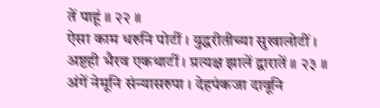तें पाहूं ॥ २२ ॥
ऐसा काम धरुनि पोटीं । युद्धरीतीच्या सुखालोटीं ।
अष्टही भैरव एकथाटीं । प्रत्यक्ष झालें द्वारातें ॥ २३ ॥
अंगें नेमूनि संन्यासरुपा । देहपंकजा दावूनि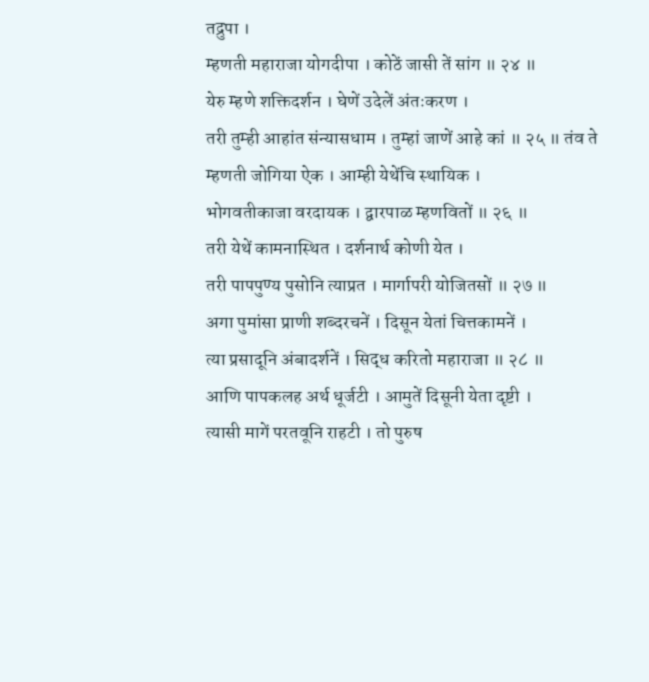तद्रुपा ।
म्हणती महाराजा योगदीपा । कोठें जासी तें सांग ॥ २४ ॥
येरु म्हणे शक्तिदर्शन । घेणें उदेलें अंतःकरण ।
तरी तुम्ही आहांत संन्यासधाम । तुम्हां जाणें आहे कां ॥ २५ ॥ तंव ते म्हणती जोगिया ऐक । आम्ही येथेंचि स्थायिक ।
भोगवतीकाजा वरदायक । द्वारपाळ म्हणवितों ॥ २६ ॥
तरी येथें कामनास्थित । दर्शनार्थ कोणी येत ।
तरी पापपुण्य पुसोनि त्याप्रत । मार्गापरी योजितसों ॥ २७ ॥
अगा पुमांसा प्राणी शब्दरचनें । दिसून येतां चित्तकामनें ।
त्या प्रसादूनि अंबादर्शनें । सिद्ध करितो महाराजा ॥ २८ ॥
आणि पापकलह अर्थ धूर्जटी । आमुतें दिसूनी येता दृष्टी ।
त्यासी मागें परतवूनि राहटी । तो पुरुष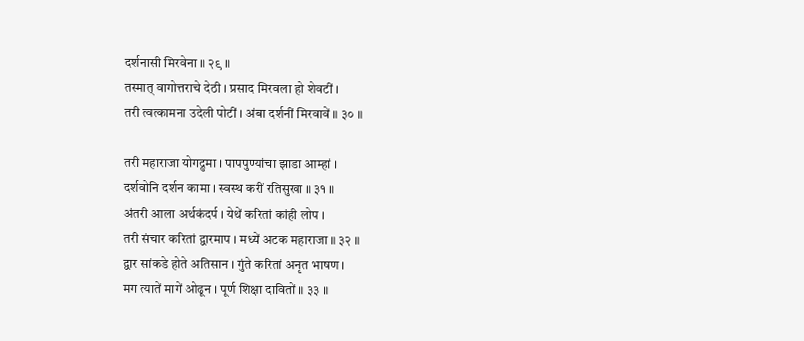दर्शनासी मिरवेना ॥ २९ ॥
तस्मात् वागोत्तराचे देठी । प्रसाद मिरवला हो शेवटीं ।
तरी त्वत्कामना उदेली पोटीं । अंबा दर्शनीं मिरवावें ॥ ३० ॥

तरी महाराजा योगद्रुमा । पापपुण्यांचा झाडा आम्हां ।
दर्शवोनि दर्शन कामा । स्वस्थ करीं रतिसुखा ॥ ३१ ॥
अंतरी आला अर्थकंदर्प । येथें करितां कांही लोप ।
तरी संचार करितां द्वारमाप । मध्यें अटक महाराजा ॥ ३२ ॥
द्वार सांकडे होते अतिसान । गुंते करितां अनृत भाषण ।
मग त्यातें मागें ओढून । पूर्ण शिक्षा दावितों ॥ ३३ ॥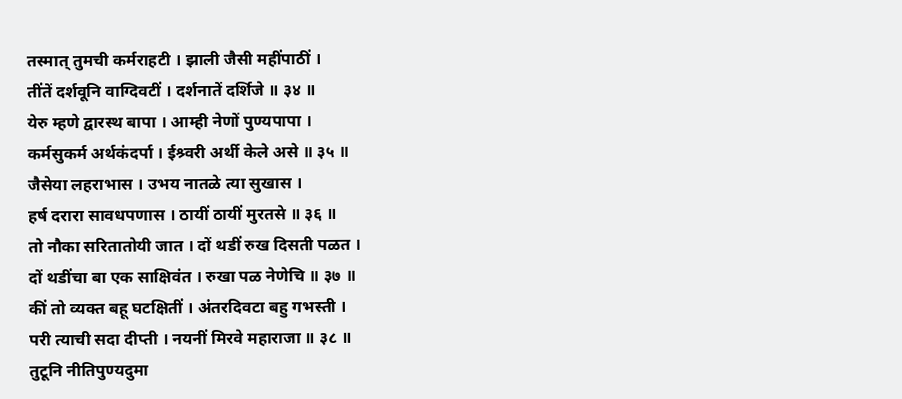तस्मात् तुमची कर्मराहटी । झाली जैसी महींपाठीं ।
तींतें दर्शवूनि वाग्दिवटीं । दर्शनातें दर्शिजे ॥ ३४ ॥
येरु म्हणे द्वारस्थ बापा । आम्ही नेणों पुण्यपापा ।
कर्मसुकर्म अर्थकंदर्पा । ईश्र्वरी अर्थी केले असे ॥ ३५ ॥
जैसेया लहराभास । उभय नातळे त्या सुखास ।
हर्ष दरारा सावधपणास । ठायीं ठायीं मुरतसे ॥ ३६ ॥
तो नौका सरितातोयी जात । दों थडीं रुख दिसती पळत ।
दों थडींचा बा एक साक्षिवंत । रुखा पळ नेणेचि ॥ ३७ ॥
कीं तो व्यक्त बहू घटक्षितीं । अंतरदिवटा बहु गभस्ती ।
परी त्याची सदा दीप्ती । नयनीं मिरवे महाराजा ॥ ३८ ॥
तुटूनि नीतिपुण्यदुमा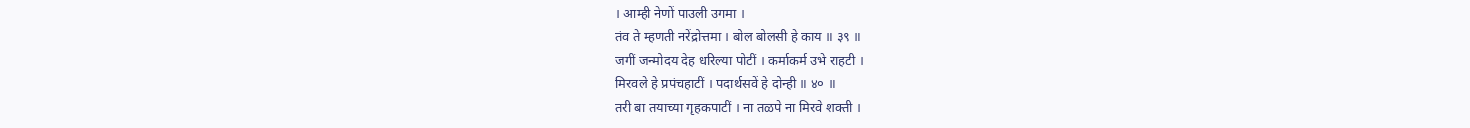। आम्ही नेणों पाउली उगमा ।
तंव ते म्हणती नरेंद्रोत्तमा । बोल बोलसी हे काय ॥ ३९ ॥
जगीं जन्मोदय देह धरिल्या पोटीं । कर्माकर्म उभे राहटी ।
मिरवले हे प्रपंचहाटीं । पदार्थसवें हे दोन्ही ॥ ४० ॥
तरी बा तयाच्या गृहकपाटीं । ना तळपे ना मिरवे शक्ती ।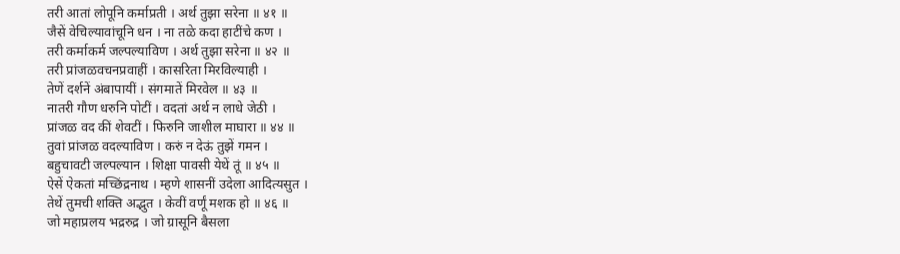तरी आतां लोपूनि कर्माप्रती । अर्थ तुझा सरेना ॥ ४१ ॥
जैसें वेचिल्यावांचूनि धन । ना तळे कदा हाटींचे कण ।
तरी कर्माकर्म जल्पल्याविण । अर्थ तुझा सरेना ॥ ४२ ॥
तरी प्रांजळवचनप्रवाहीं । कासरिता मिरविल्याही ।
तेणें दर्शनें अंबापायीं । संगमातें मिरवेल ॥ ४३ ॥
नातरी गौण धरुनि पोटीं । वदतां अर्थ न लाधे जेठी ।
प्रांजळ वद कीं शेवटीं । फिरुनि जाशील माघारा ॥ ४४ ॥
तुवां प्रांजळ वदल्याविण । करुं न देऊं तुझें गमन ।
बहुचावटी जल्पल्यान । शिक्षा पावसी येथें तूं ॥ ४५ ॥
ऐसें ऐकतां मच्छिंद्रनाथ । म्हणे शासनीं उदेला आदित्यसुत ।
तेथें तुमची शक्ति अद्भुत । केवीं वर्णूं मशक हो ॥ ४६ ॥
जो महाप्रलय भद्ररुद्र । जो ग्रासूनि बैसला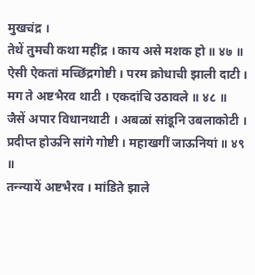मुखचंद्र ।
तेथें तुमची कथा महींद्र । काय असे मशक हो ॥ ४७ ॥
ऐसी ऐकतां मच्छिंद्रगोष्टी । परम क्रोधाची झाली दाटी ।
मग ते अष्टभैरव थाटी । एकदांचि उठावले ॥ ४८ ॥
जैसें अपार विधानथाटी । अबळां सांडूनि उबलाकोटी ।
प्रदीप्त होऊनि सांगे गोष्टी । महाखगीं जाऊनियां ॥ ४९ ॥
तन्न्यायें अष्टभैरव । मांडिते झाले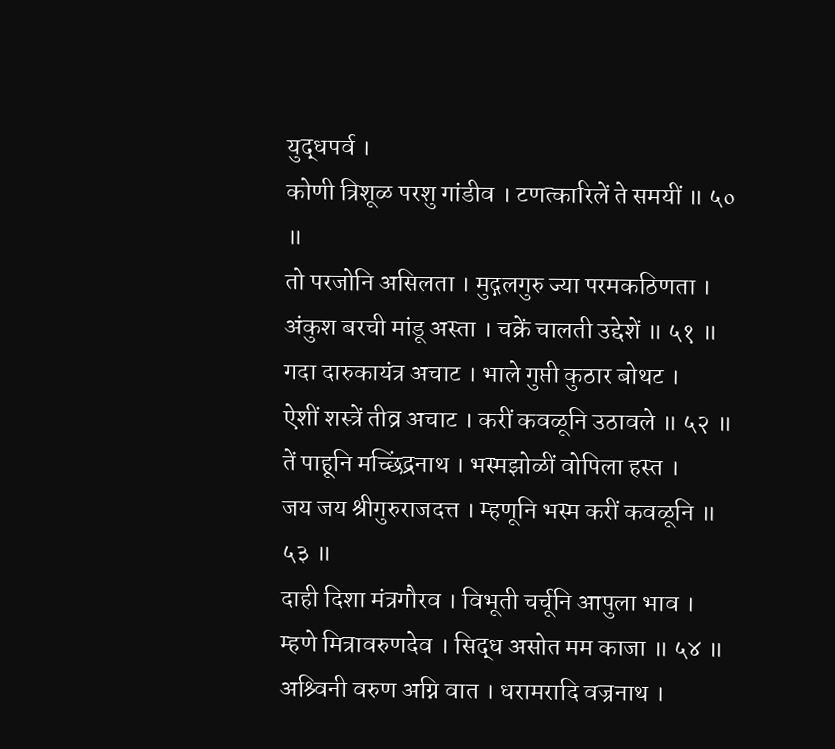युद्धपर्व ।
कोणी त्रिशूळ परशु गांडीव । टणत्कारिलें ते समयीं ॥ ५० ॥
तो परजोनि असिलता । मुद्गलगुरु ज्या परमकठिणता ।
अंकुश बरची मांडू अस्ता । चक्रें चालती उद्देशें ॥ ५१ ॥
गदा दारुकायंत्र अचाट । भाले गुप्ती कुठार बोथट ।
ऐशीं शस्त्रें तीव्र अचाट । करीं कवळूनि उठावले ॥ ५२ ॥
तें पाहूनि मच्छिंद्रनाथ । भस्मझोळीं वोपिला हस्त ।
जय जय श्रीगुरुराजदत्त । म्हणूनि भस्म करीं कवळूनि ॥ ५३ ॥
दाही दिशा मंत्रगौरव । विभूती चर्चूनि आपुला भाव ।
म्हणे मित्रावरुणदेव । सिद्ध असोत मम काजा ॥ ५४ ॥
अश्र्विनी वरुण अग्नि वात । धरामरादि वज्रनाथ ।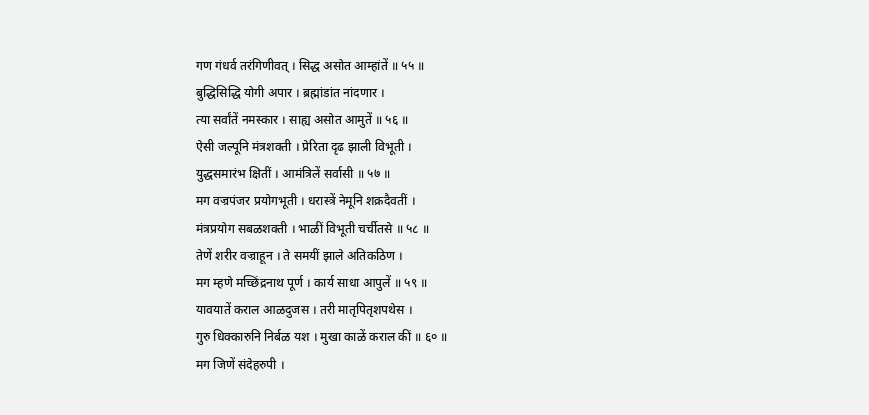गण गंधर्व तरंगिणीवत् । सिद्ध असोत आम्हांतें ॥ ५५ ॥
बुद्धिसिद्धि योगी अपार । ब्रह्मांडांत नांदणार ।
त्या सर्वांतें नमस्कार । साह्य असोत आमुतें ॥ ५६ ॥
ऐसी जल्पूनि मंत्रशक्ती । प्रेरिता दृढ झाली विभूती ।
युद्धसमारंभ क्षितीं । आमंत्रिलें सर्वासी ॥ ५७ ॥
मग वज्रपंजर प्रयोगभूती । धरास्त्रें नेमूनि शक्रदैवतीं ।
मंत्रप्रयोग सबळशक्ती । भाळीं विभूती चर्चीतसे ॥ ५८ ॥
तेणें शरीर वज्राहून । ते समयीं झाले अतिकठिण ।
मग म्हणे मच्छिंद्रनाथ पूर्ण । कार्य साधा आपुलें ॥ ५९ ॥
यावयातें कराल आळदुजस । तरी मातृपितृशपथेस ।
गुरु धिक्कारुनि निर्बळ यश । मुखा काळें कराल कीं ॥ ६० ॥
मग जिणें संदेहरुपी ।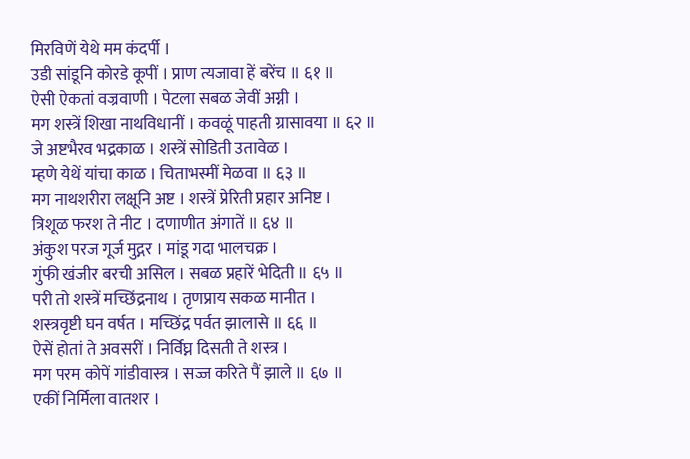मिरविणें येथे मम कंदर्पी ।
उडी सांडूनि कोरडे कूपीं । प्राण त्यजावा हें बरेंच ॥ ६१ ॥
ऐसी ऐकतां वज्रवाणी । पेटला सबळ जेवीं अग्नी ।
मग शस्त्रें शिखा नाथविधानीं । कवळूं पाहती ग्रासावया ॥ ६२ ॥
जे अष्टभैरव भद्रकाळ । शस्त्रें सोडिती उतावेळ ।
म्हणे येथें यांचा काळ । चिताभस्मीं मेळवा ॥ ६३ ॥
मग नाथशरीरा लक्षूनि अष्ट । शस्त्रें प्रेरिती प्रहार अनिष्ट ।
त्रिशूळ फरश ते नीट । दणाणीत अंगातें ॥ ६४ ॥
अंकुश परज गूर्ज मुद्गर । मांडू गदा भालचक्र ।
गुंफी खंजीर बरची असिल । सबळ प्रहारें भेदिती ॥ ६५ ॥
परी तो शस्त्रें मच्छिंद्रनाथ । तृणप्राय सकळ मानीत ।
शस्त्रवृष्टी घन वर्षत । मच्छिंद्र पर्वत झालासे ॥ ६६ ॥
ऐसें होतां ते अवसरीं । निर्विघ्न दिसती ते शस्त्र ।
मग परम कोपें गांडीवास्त्र । सज्ज करिते पैं झाले ॥ ६७ ॥
एकीं निर्मिला वातशर ।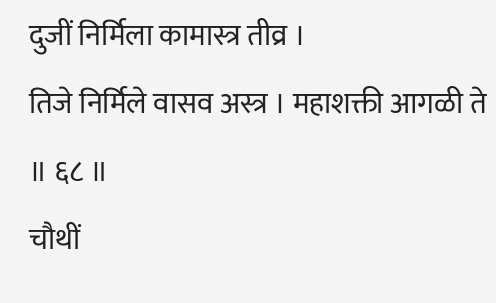दुजीं निर्मिला कामास्त्र तीव्र ।
तिजे निर्मिले वासव अस्त्र । महाशक्ती आगळी ते ॥ ६८ ॥
चौथीं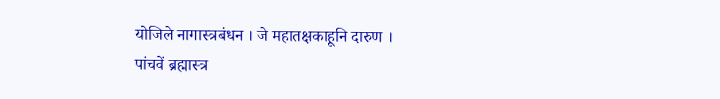योजिले नागास्त्रबंधन । जे महातक्षकाहूनि दारुण ।
पांचवें ब्रह्मास्त्र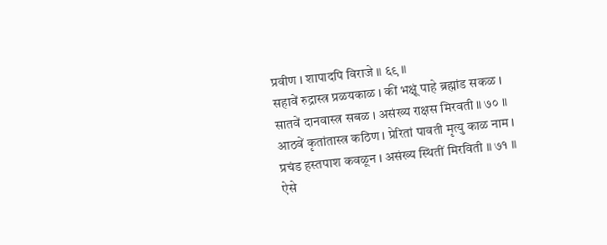प्रवीण । शापादपि विराजे ॥ ६९ ॥
सहावें रुद्रास्त्र प्रळयकाळ । कीं भक्षूं पाहे ब्रह्मांड सकळ ।
सातवें दानवास्त्र सबळ । असंख्य राक्षस मिरवती ॥ ७० ॥
आठवें कृतांतास्त्र कठिण । प्रेरितां पावती मृत्यु काळ नाम ।
प्रचंड हस्तपाश कवळून । असंख्य स्थितीं मिरविती ॥ ७१ ॥
ऐसे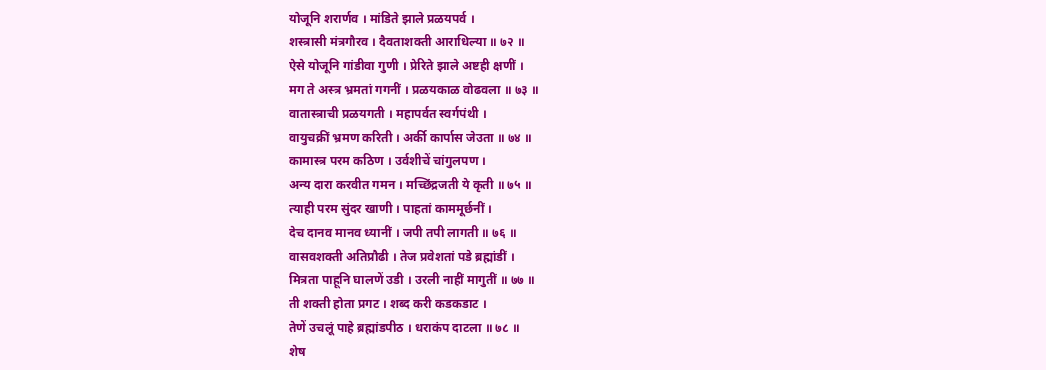योजूनि शरार्णव । मांडिते झाले प्रळयपर्व ।
शस्त्रासी मंत्रगौरव । दैवताशक्ती आराधिल्या ॥ ७२ ॥
ऐसे योजूनि गांडीवा गुणी । प्रेरिते झाले अष्टही क्षणीं ।
मग ते अस्त्र भ्रमतां गगनीं । प्रळयकाळ वोढवला ॥ ७३ ॥
वातास्त्राची प्रळयगती । महापर्वत स्वर्गपंथी ।
वायुचक्रीं भ्रमण करिती । अर्की कार्पास जेउता ॥ ७४ ॥
कामास्त्र परम कठिण । उर्वशीचें चांगुलपण ।
अन्य दारा करवीत गमन । मच्छिंद्रजती ये कृती ॥ ७५ ॥
त्याही परम सुंदर खाणी । पाहतां काममूर्छनीं ।
देच दानव मानव ध्यानीं । जपी तपी लागती ॥ ७६ ॥
वासवशक्ती अतिप्रौढी । तेज प्रवेशतां पडे ब्रह्मांडीं ।
मित्रता पाहूनि घालणें उडी । उरली नाहीं मागुतीं ॥ ७७ ॥
ती शक्ती होता प्रगट । शब्द करी कडकडाट ।
तेणें उचलूं पाहे ब्रह्मांडपीठ । धराकंप दाटला ॥ ७८ ॥
शेष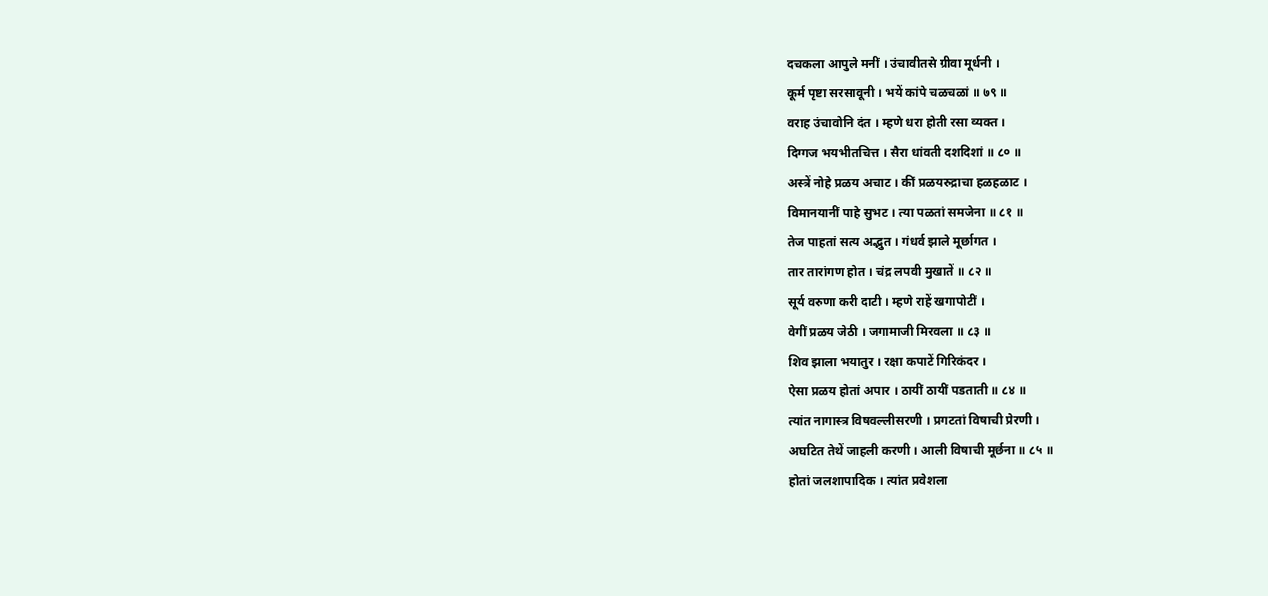दचकला आपुले मनीं । उंचावीतसे ग्रीवा मूर्धनी ।
कूर्म पृष्टा सरसावूनी । भयें कांपे चळचळां ॥ ७९ ॥
वराह उंचावोनि दंत । म्हणे धरा होती रसा व्यक्त ।
दिग्गज भयभीतचित्त । सैरा धांवती दशदिशां ॥ ८० ॥
अस्त्रें नोहे प्रळय अचाट । कीं प्रळयरुद्राचा हळहळाट ।
विमानयानीं पाहे सुभट । त्या पळतां समजेना ॥ ८१ ॥
तेज पाहतां सत्य अद्भुत । गंधर्व झाले मूर्छागत ।
तार तारांगण होत । चंद्र लपवी मुखातें ॥ ८२ ॥
सूर्य वरुणा करी दाटी । म्हणे राहें खगापोटीं ।
वेगीं प्रळय जेठी । जगामाजी मिरवला ॥ ८३ ॥
शिव झाला भयातुर । रक्षा कपाटें गिरिकंदर ।
ऐसा प्रळय होतां अपार । ठायीं ठायीं पडताती ॥ ८४ ॥
त्यांत नागास्त्र विषवल्लीसरणी । प्रगटतां विषाची प्रेरणी ।
अघटित तेथें जाहली करणी । आली विषाची मूर्छना ॥ ८५ ॥
होतां जलशापादिक । त्यांत प्रवेशला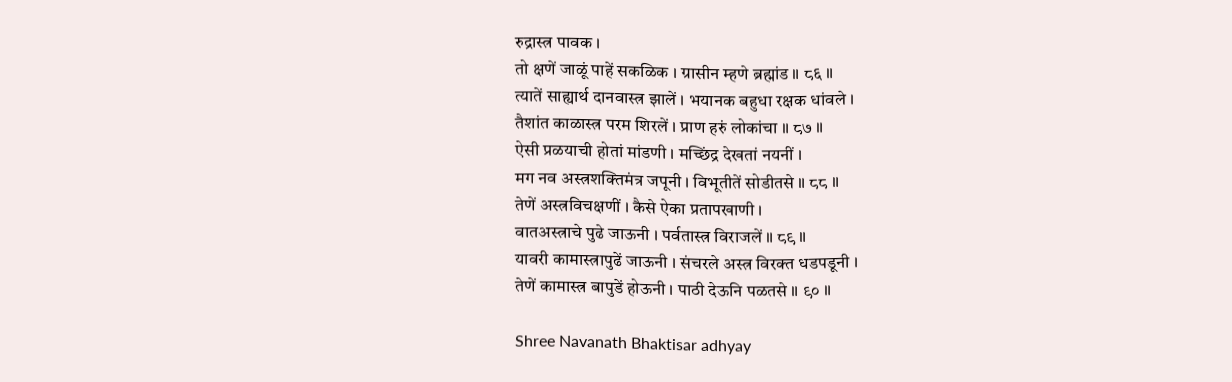रुद्रास्त्र पावक ।
तो क्षणें जाळूं पाहें सकळिक । ग्रासीन म्हणे ब्रह्मांड ॥ ८६ ॥
त्यातें साह्यार्थ दानवास्त्र झालें । भयानक बहुधा रक्षक धांवले ।
तैशांत काळास्त्र परम शिरलें । प्राण हरुं लोकांचा ॥ ८७ ॥
ऐसी प्रळयाची होतां मांडणी । मच्छिंद्र देखतां नयनीं ।
मग नव अस्त्रशक्तिमंत्र जपूनी । विभूतीतें सोडीतसे ॥ ८८ ॥
तेणें अस्त्रविचक्षणीं । कैसे ऐका प्रतापखाणी ।
वातअस्त्राचे पुढे जाऊनी । पर्वतास्त्र विराजलें ॥ ८९ ॥
यावरी कामास्त्रापुढें जाऊनी । संचरले अस्त्र विरक्त धडपडूनी ।
तेणें कामास्त्र बापुडें होऊनी । पाठी देऊनि पळतसे ॥ ९० ॥

Shree Navanath Bhaktisar adhyay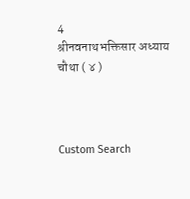4
श्रीनवनाथभक्तिसार अध्याय चौथा ( ४ )



Custom Search